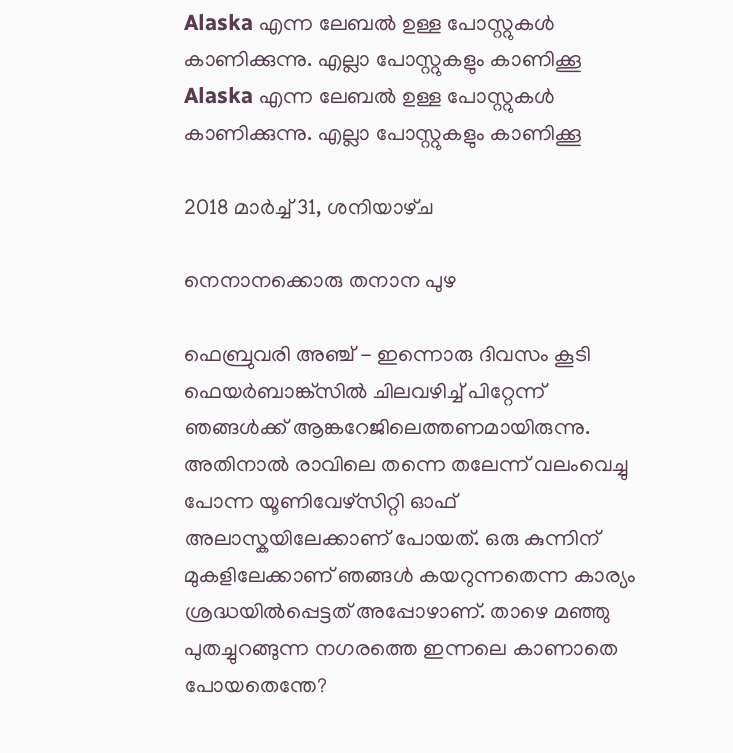Alaska എന്ന ലേബല്‍ ഉള്ള പോസ്റ്റുകള്‍ കാണിക്കുന്നു. എല്ലാ പോസ്റ്റുകളും കാണിക്കൂ
Alaska എന്ന ലേബല്‍ ഉള്ള പോസ്റ്റുകള്‍ കാണിക്കുന്നു. എല്ലാ പോസ്റ്റുകളും കാണിക്കൂ

2018 മാർച്ച് 31, ശനിയാഴ്‌ച

നെനാനക്കൊരു തനാന പുഴ

ഫെബ്രുവരി അഞ്ച് - ഇന്നൊരു ദിവസം കൂടി ഫെയര്‍ബാങ്ക്സില്‍ ചിലവഴിച്ച് പിറ്റേന്ന് ഞങ്ങള്‍ക്ക് ആങ്കറേജിലെത്തണമായിരുന്നു. അതിനാല്‍ രാവിലെ തന്നെ തലേന്ന് വലംവെച്ചു പോന്ന യൂണിവേഴ്സിറ്റി ഓഫ് അലാസ്കയിലേക്കാണ് പോയത്. ഒരു കുന്നിന് മുകളിലേക്കാണ് ഞങ്ങള്‍ കയറുന്നതെന്ന കാര്യം ശ്രദ്ധയില്‍പ്പെട്ടത് അപ്പോഴാണ്‌. താഴെ മഞ്ഞു പുതച്ചുറങ്ങുന്ന നഗരത്തെ ഇന്നലെ കാണാതെ പോയതെന്തേ?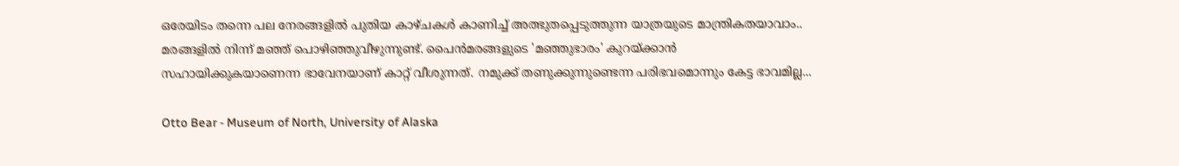ഒരേയിടം തന്നെ പല നേരങ്ങളില്‍ പുതിയ കാഴ്ചകള്‍ കാണിച്ച് അത്ഭുതപ്പെടുത്തുന്ന യാത്രയുടെ മാന്ത്രികതയാവാം.. മരങ്ങളില്‍ നിന്ന് മഞ്ഞ് പൊഴിഞ്ഞുവീഴുന്നുണ്ട്. പൈന്‍മരങ്ങളുടെ 'മഞ്ഞുഭാരം' കുറയ്ക്കാന്‍ സഹായിക്കുകയാണെന്ന ഭാവേനയാണ് കാറ്റ് വീശുന്നത്. നമുക്ക് തണുക്കുന്നുണ്ടെന്ന പരിഭവമൊന്നും കേട്ട ഭാവമില്ല...

Otto Bear - Museum of North, University of Alaska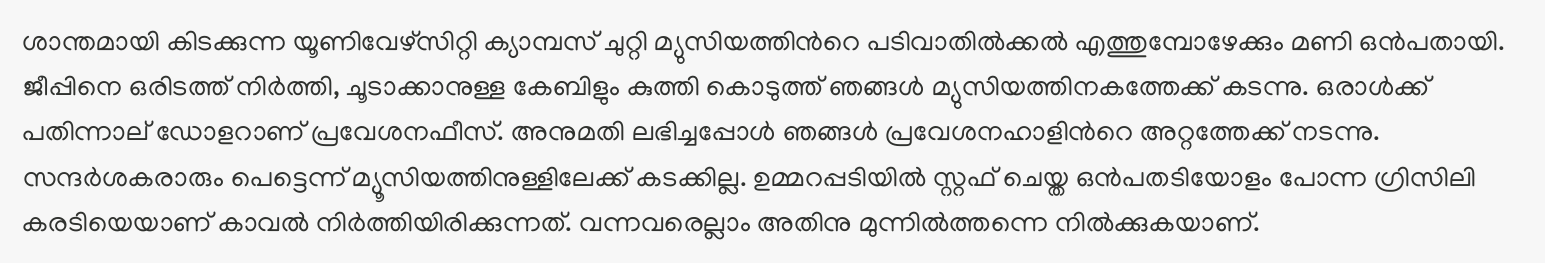ശാന്തമായി കിടക്കുന്ന യൂണിവേഴ്സിറ്റി ക്യാമ്പസ്‌ ചുറ്റി മ്യുസിയത്തിന്‍റെ പടിവാതില്‍ക്കല്‍ എത്തുമ്പോഴേക്കും മണി ഒന്‍പതായി. ജീപ്പിനെ ഒരിടത്ത് നിര്‍ത്തി, ചൂടാക്കാനുള്ള കേബിളും കുത്തി കൊടുത്ത് ഞങ്ങള്‍ മ്യുസിയത്തിനകത്തേക്ക് കടന്നു. ഒരാള്‍ക്ക്‌ പതിന്നാല് ഡോളറാണ് പ്രവേശനഫീസ്. അനുമതി ലഭിച്ചപ്പോള്‍ ഞങ്ങള്‍ പ്രവേശനഹാളിന്‍റെ അറ്റത്തേക്ക് നടന്നു. സന്ദര്‍ശകരാരും പെട്ടെന്ന് മ്യൂസിയത്തിനുള്ളിലേക്ക് കടക്കില്ല. ഉമ്മറപ്പടിയില്‍ സ്റ്റഫ് ചെയ്ത ഒന്‍പതടിയോളം പോന്ന ഗ്രിസിലി കരടിയെയാണ് കാവല്‍ നിര്‍ത്തിയിരിക്കുന്നത്. വന്നവരെല്ലാം അതിനു മുന്നില്‍ത്തന്നെ നില്‍ക്കുകയാണ്.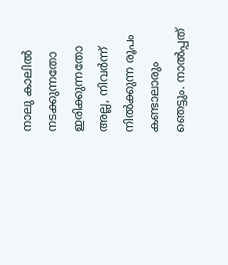നാലു കാലില്‍ നടക്കുന്നതോ ഇരിക്കുന്നതോ അല്ല, നിവര്‍ന്ന് നില്‍ക്കുന്ന രൂപം കണ്ടാലാരും ഞെട്ടും. നാല്‍പ്പത്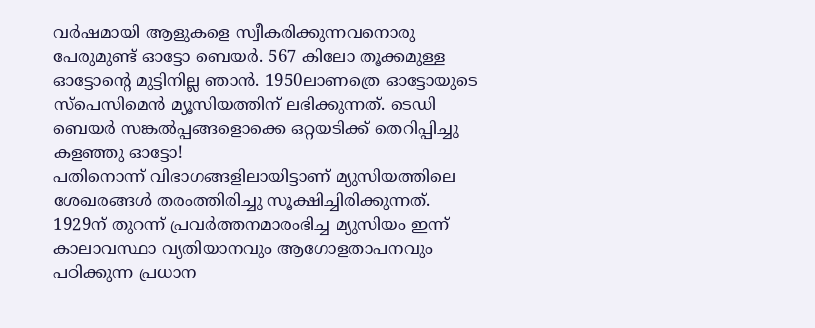വര്‍ഷമായി ആളുകളെ സ്വീകരിക്കുന്നവനൊരു പേരുമുണ്ട് ഓട്ടോ ബെയർ. 567 കിലോ തൂക്കമുള്ള ഓട്ടോന്‍റെ മുട്ടിനില്ല ഞാന്‍. 1950ലാണത്രെ ഓട്ടോയുടെ സ്പെസിമെന്‍ മ്യൂസിയത്തിന് ലഭിക്കുന്നത്. ടെഡി ബെയർ സങ്കല്‍പ്പങ്ങളൊക്കെ ഒറ്റയടിക്ക് തെറിപ്പിച്ചു കളഞ്ഞു ഓട്ടോ!
പതിനൊന്ന് വിഭാഗങ്ങളിലായിട്ടാണ് മ്യുസിയത്തിലെ ശേഖരങ്ങള്‍ തരംത്തിരിച്ചു സൂക്ഷിച്ചിരിക്കുന്നത്. 1929ന് തുറന്ന് പ്രവര്‍ത്തനമാരംഭിച്ച മ്യുസിയം ഇന്ന് കാലാവസ്ഥാ വ്യതിയാനവും ആഗോളതാപനവും പഠിക്കുന്ന പ്രധാന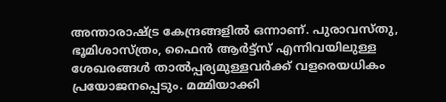അന്താരാഷ്ട്ര കേന്ദ്രങ്ങളില്‍ ഒന്നാണ്. പുരാവസ്തു, ഭൂമിശാസ്ത്രം, ഫൈന്‍ ആര്‍ട്ട്‌സ് എന്നിവയിലുള്ള ശേഖരങ്ങള്‍ താല്‍പ്പര്യമുള്ളവര്‍ക്ക് വളരെയധികം പ്രയോജനപ്പെടും. മമ്മിയാക്കി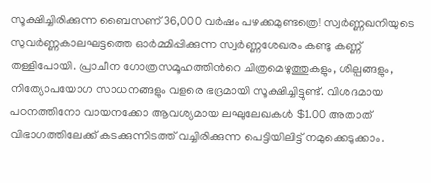സൂക്ഷിച്ചിരിക്കുന്ന ബൈസണ് 36,000 വര്‍ഷം പഴക്കമുണ്ടത്രെ! സ്വര്‍ണ്ണഖനിയുടെ സുവര്‍ണ്ണകാലഘട്ടത്തെ ഓര്‍മ്മിപ്പിക്കുന്ന സ്വര്‍ണ്ണശേഖരം കണ്ടു കണ്ണ് തള്ളിപോയി. പ്രാചീന ഗോത്രസമൂഹത്തിന്‍റെ ചിത്രമെഴുത്തുകളും, ശില്പങ്ങളും, നിത്യോപയോഗ സാധനങ്ങളും വളരെ ഭദ്രമായി സൂക്ഷിച്ചിട്ടുണ്ട്. വിശദമായ പഠനത്തിനോ വായനക്കോ ആവശ്യമായ ലഘുലേഖകള്‍ $1.00 അതാത് വിഭാഗത്തിലേക്ക് കടക്കുന്നിടത്ത് വച്ചിരിക്കുന്ന പെട്ടിയിലിട്ട്‌ നമുക്കെടുക്കാം.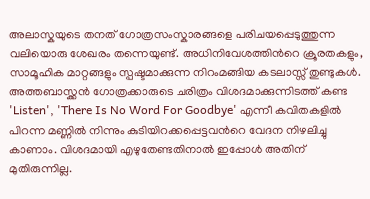അലാസ്കയുടെ തനത് ഗോത്രസംസ്കാരങ്ങളെ പരിചയപ്പെടുത്തുന്ന വലിയൊരു ശേഖരം തന്നെയുണ്ട്‌. അധിനിവേശത്തിന്‍റെ ക്രൂരതകളും, സാമൂഹിക മാറ്റങ്ങളും സ്പഷ്ടമാക്കുന്ന നിറംമങ്ങിയ കടലാസ്സ് തുണ്ടുകള്‍. അത്തബാസ്ക്കന്‍ ഗോത്രക്കാരുടെ ചരിത്രം വിശദമാക്കുന്നിടത്ത് കണ്ട 'Listen', 'There Is No Word For Goodbye' എന്നീ കവിതകളില്‍ പിറന്ന മണ്ണില്‍ നിന്നും കുടിയിറക്കപ്പെട്ടവന്‍റെ വേദന നിഴലിച്ചു കാണാം. വിശദമായി എഴുതേണ്ടതിനാല്‍ ഇപ്പോള്‍ അതിന് മുതിരുന്നില്ല.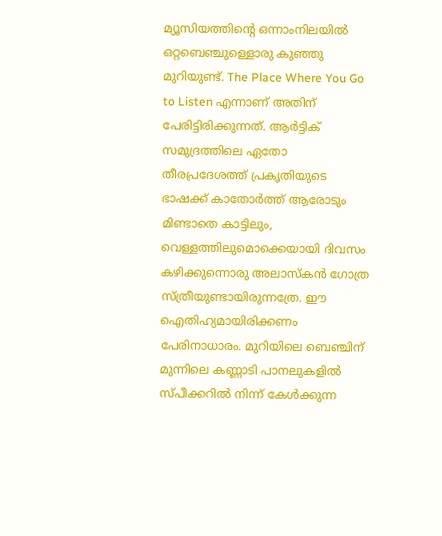മ്യൂസിയത്തിന്‍റെ ഒന്നാംനിലയില്‍ ഒറ്റബെഞ്ചുള്ളൊരു കുഞ്ഞു മുറിയുണ്ട്. The Place Where You Go to Listen എന്നാണ് അതിന് പേരിട്ടിരിക്കുന്നത്. ആര്‍ട്ടിക് സമുദ്രത്തിലെ ഏതോ തീരപ്രദേശത്ത് പ്രകൃതിയുടെ ഭാഷക്ക് കാതോര്‍ത്ത് ആരോടും മിണ്ടാതെ കാട്ടിലും, വെള്ളത്തിലുമൊക്കെയായി ദിവസം കഴിക്കുന്നൊരു അലാസ്കന്‍ ഗോത്ര സ്ത്രീയുണ്ടായിരുന്നത്രേ. ഈ ഐതിഹ്യമായിരിക്കണം പേരിനാധാരം. മുറിയിലെ ബെഞ്ചിന് മുന്നിലെ കണ്ണാടി പാനലുകളില്‍ സ്പീക്കറില്‍ നിന്ന് കേള്‍ക്കുന്ന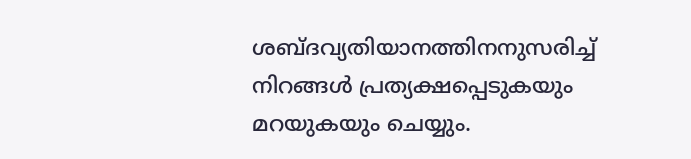ശബ്ദവ്യതിയാനത്തിനനുസരിച്ച് നിറങ്ങള്‍ പ്രത്യക്ഷപ്പെടുകയും മറയുകയും ചെയ്യും.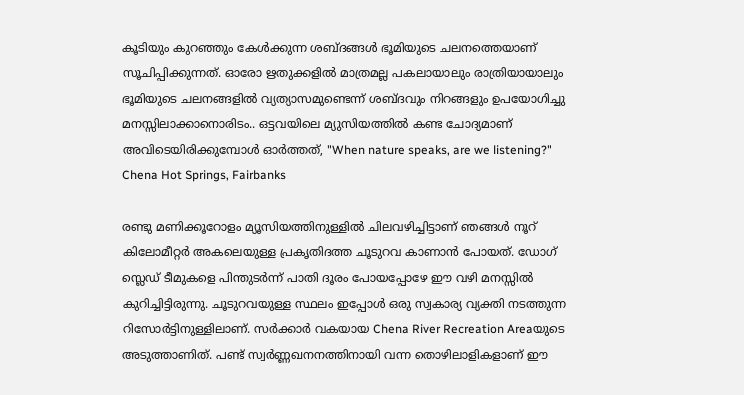കൂടിയും കുറഞ്ഞും കേള്‍ക്കുന്ന ശബ്ദങ്ങള്‍ ഭൂമിയുടെ ചലനത്തെയാണ് സൂചിപ്പിക്കുന്നത്. ഓരോ ഋതുക്കളില്‍ മാത്രമല്ല പകലായാലും രാത്രിയായാലും ഭൂമിയുടെ ചലനങ്ങളില്‍ വ്യത്യാസമുണ്ടെന്ന് ശബ്ദവും നിറങ്ങളും ഉപയോഗിച്ചു മനസ്സിലാക്കാനൊരിടം.. ഒട്ടവയിലെ മ്യുസിയത്തില്‍ കണ്ട ചോദ്യമാണ് അവിടെയിരിക്കുമ്പോള്‍ ഓര്‍ത്തത്, "When nature speaks, are we listening?"
Chena Hot Springs, Fairbanks

രണ്ടു മണിക്കൂറോളം മ്യൂസിയത്തിനുള്ളില്‍ ചിലവഴിച്ചിട്ടാണ് ഞങ്ങൾ നൂറ് കിലോമീറ്റര്‍ അകലെയുള്ള പ്രകൃതിദത്ത ചൂടുറവ കാണാന്‍ പോയത്. ഡോഗ് സ്ലെഡ്‌ ടീമുകളെ പിന്തുടര്‍ന്ന് പാതി ദൂരം പോയപ്പോഴേ ഈ വഴി മനസ്സില്‍ കുറിച്ചിട്ടിരുന്നു. ചൂടുറവയുള്ള സ്ഥലം ഇപ്പോള്‍ ഒരു സ്വകാര്യ വ്യക്തി നടത്തുന്ന റിസോര്‍ട്ടിനുള്ളിലാണ്. സര്‍ക്കാര്‍ വകയായ Chena River Recreation Areaയുടെ അടുത്താണിത്. പണ്ട് സ്വര്‍ണ്ണഖനനത്തിനായി വന്ന തൊഴിലാളികളാണ് ഈ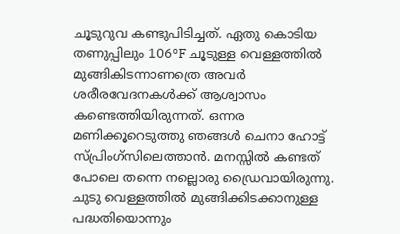ചൂടുറുവ കണ്ടുപിടിച്ചത്. ഏതു കൊടിയ തണുപ്പിലും 106°F ചൂടുള്ള വെള്ളത്തില്‍ മുങ്ങികിടന്നാണത്രെ അവര്‍ ശരീരവേദനകള്‍ക്ക് ആശ്വാസം കണ്ടെത്തിയിരുന്നത്. ഒന്നര മണിക്കൂറെടുത്തു ഞങ്ങള്‍ ചെനാ ഹോട്ട് സ്പ്രിംഗ്സിലെത്താന്‍. മനസ്സില്‍ കണ്ടത് പോലെ തന്നെ നല്ലൊരു ഡ്രൈവായിരുന്നു. ചുടു വെള്ളത്തില്‍ മുങ്ങിക്കിടക്കാനുള്ള പദ്ധതിയൊന്നും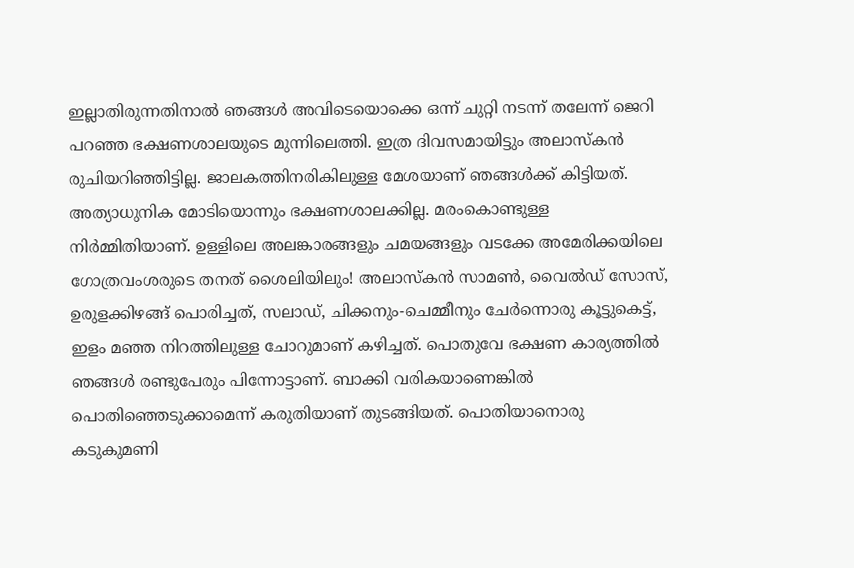ഇല്ലാതിരുന്നതിനാല്‍ ഞങ്ങള്‍ അവിടെയൊക്കെ ഒന്ന് ചുറ്റി നടന്ന് തലേന്ന് ജെറി പറഞ്ഞ ഭക്ഷണശാലയുടെ മുന്നിലെത്തി. ഇത്ര ദിവസമായിട്ടും അലാസ്കന്‍ രുചിയറിഞ്ഞിട്ടില്ല. ജാലകത്തിനരികിലുള്ള മേശയാണ് ഞങ്ങള്‍ക്ക് കിട്ടിയത്. അത്യാധുനിക മോടിയൊന്നും ഭക്ഷണശാലക്കില്ല. മരംകൊണ്ടുള്ള നിര്‍മ്മിതിയാണ്‌. ഉള്ളിലെ അലങ്കാരങ്ങളും ചമയങ്ങളും വടക്കേ അമേരിക്കയിലെ ഗോത്രവംശരുടെ തനത് ശൈലിയിലും! അലാസ്കന്‍ സാമണ്‍, വൈല്‍ഡ്‌ സോസ്, ഉരുളക്കിഴങ്ങ് പൊരിച്ചത്, സലാഡ്, ചിക്കനും-ചെമ്മീനും ചേര്‍ന്നൊരു കൂട്ടുകെട്ട്, ഇളം മഞ്ഞ നിറത്തിലുള്ള ചോറുമാണ് കഴിച്ചത്. പൊതുവേ ഭക്ഷണ കാര്യത്തില്‍ ഞങ്ങള്‍ രണ്ടുപേരും പിന്നോട്ടാണ്. ബാക്കി വരികയാണെങ്കില്‍ പൊതിഞ്ഞെടുക്കാമെന്ന് കരുതിയാണ് തുടങ്ങിയത്. പൊതിയാനൊരു കടുകുമണി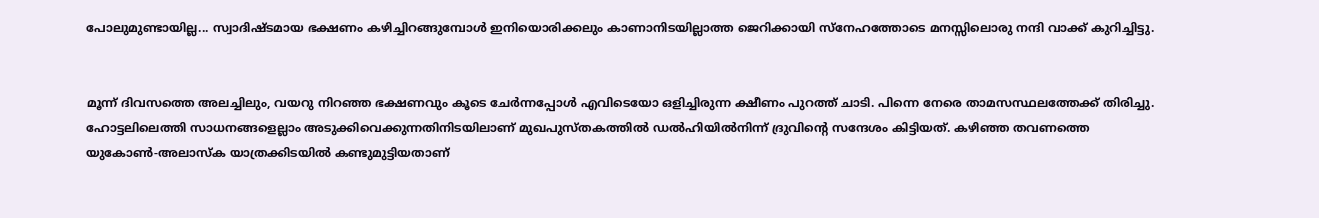പോലുമുണ്ടായില്ല... സ്വാദിഷ്ടമായ ഭക്ഷണം കഴിച്ചിറങ്ങുമ്പോള്‍ ഇനിയൊരിക്കലും കാണാനിടയില്ലാത്ത ജെറിക്കായി സ്നേഹത്തോടെ മനസ്സിലൊരു നന്ദി വാക്ക് കുറിച്ചിട്ടു.


മൂന്ന് ദിവസത്തെ അലച്ചിലും, വയറു നിറഞ്ഞ ഭക്ഷണവും കൂടെ ചേര്‍ന്നപ്പോള്‍ എവിടെയോ ഒളിച്ചിരുന്ന ക്ഷീണം പുറത്ത് ചാടി. പിന്നെ നേരെ താമസസ്ഥലത്തേക്ക് തിരിച്ചു. ഹോട്ടലിലെത്തി സാധനങ്ങളെല്ലാം അടുക്കിവെക്കുന്നതിനിടയിലാണ് മുഖപുസ്തകത്തില്‍ ഡല്‍ഹിയില്‍നിന്ന് ദ്രുവിന്‍റെ സന്ദേശം കിട്ടിയത്. കഴിഞ്ഞ തവണത്തെ യുകോണ്‍-അലാസ്ക യാത്രക്കിടയില്‍ കണ്ടുമുട്ടിയതാണ്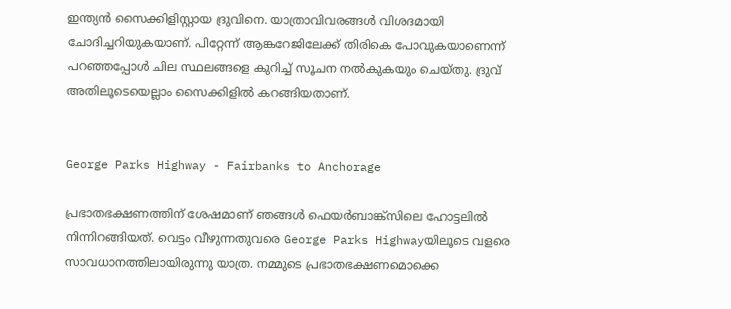ഇന്ത്യന്‍ സൈക്കിളിസ്റ്റായ ദ്രുവിനെ. യാത്രാവിവരങ്ങള്‍ വിശദമായി ചോദിച്ചറിയുകയാണ്. പിറ്റേന്ന് ആങ്കറേജിലേക്ക് തിരികെ പോവുകയാണെന്ന് പറഞ്ഞപ്പോള്‍ ചില സ്ഥലങ്ങളെ കുറിച്ച് സൂചന നല്‍കുകയും ചെയ്തു. ദ്രുവ് അതിലൂടെയെല്ലാം സൈക്കിളില്‍ കറങ്ങിയതാണ്.


George Parks Highway - Fairbanks to Anchorage

പ്രഭാതഭക്ഷണത്തിന് ശേഷമാണ് ഞങ്ങള്‍ ഫെയർബാങ്ക്സിലെ ഹോട്ടലിൽ നിന്നിറങ്ങിയത്. വെട്ടം വീഴുന്നതുവരെ George Parks Highwayയിലൂടെ വളരെ സാവധാനത്തിലായിരുന്നു യാത്ര. നമ്മുടെ പ്രഭാതഭക്ഷണമൊക്കെ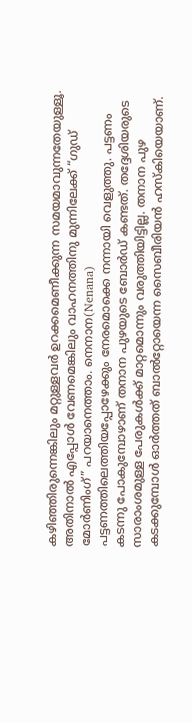കഴിഞ്ഞിരുന്നെങ്കിലും മറ്റുള്ളവർ ഉറക്കമെണീക്കുന്ന സമയമാവുന്നതേയുള്ളൂ. അതിനാല്‍ എപ്പോള്‍ വേണമെങ്കിലും വാഹനത്തിനു മുന്നിലേക്ക് “ഗുഡ് മോർണിംഗ്” പറയാനെത്താം. നെനാന(Nenana) പട്ടണത്തിലെത്തിയപ്പോഴേക്കും നേരമൊക്കെ നന്നായി വെളുത്തു. പട്ടണം കടന്നു പോകുമ്പോഴാണ് തനാന പുഴയുടെ ബോര്‍ഡ് കണ്ടത്. തദ്ദേശിയരുടെ സാരാംശമുള്ള പേരുകള്‍ക്ക് മാറ്റമൊന്നും വരുത്തിയിട്ടില്ല. തനാന പുഴ കടക്കുമ്പോള്‍ ഓര്‍ത്തത് ബാല്‍റ്റോയെന്ന സൈബീരിയന്‍ ഹസ്കിയെയാണ്.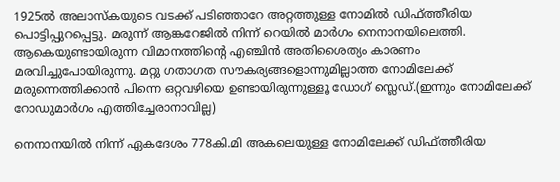1925ല്‍ അലാസ്കയുടെ വടക്ക് പടിഞ്ഞാറേ അറ്റത്തുള്ള നോമില്‍ ഡിഫ്ത്തീരിയ പൊട്ടിപ്പുറപ്പെട്ടു. മരുന്ന് ആങ്കറേജില്‍ നിന്ന് റെയില്‍ മാര്‍ഗം നെനാനയിലെത്തി. ആകെയുണ്ടായിരുന്ന വിമാനത്തിന്‍റെ എഞ്ചിന്‍ അതിശൈത്യം കാരണം മരവിച്ചുപോയിരുന്നു. മറ്റു ഗതാഗത സൗകര്യങ്ങളൊന്നുമില്ലാത്ത നോമിലേക്ക് മരുന്നെത്തിക്കാന്‍ പിന്നെ ഒറ്റവഴിയെ ഉണ്ടായിരുന്നുള്ളൂ ഡോഗ് സ്ലെഡ്.(ഇന്നും നോമിലേക്ക് റോഡുമാര്‍ഗം എത്തിച്ചേരാനാവില്ല)

നെനാനയില്‍ നിന്ന് ഏകദേശം 778കി.മി അകലെയുള്ള നോമിലേക്ക് ഡിഫ്ത്തീരിയ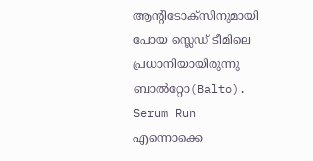ആന്റിടോക്സിനുമായി പോയ സ്ലെഡ് ടീമിലെ പ്രധാനിയായിരുന്നു ബാല്‍റ്റോ(Balto). Serum Run എന്നൊക്കെ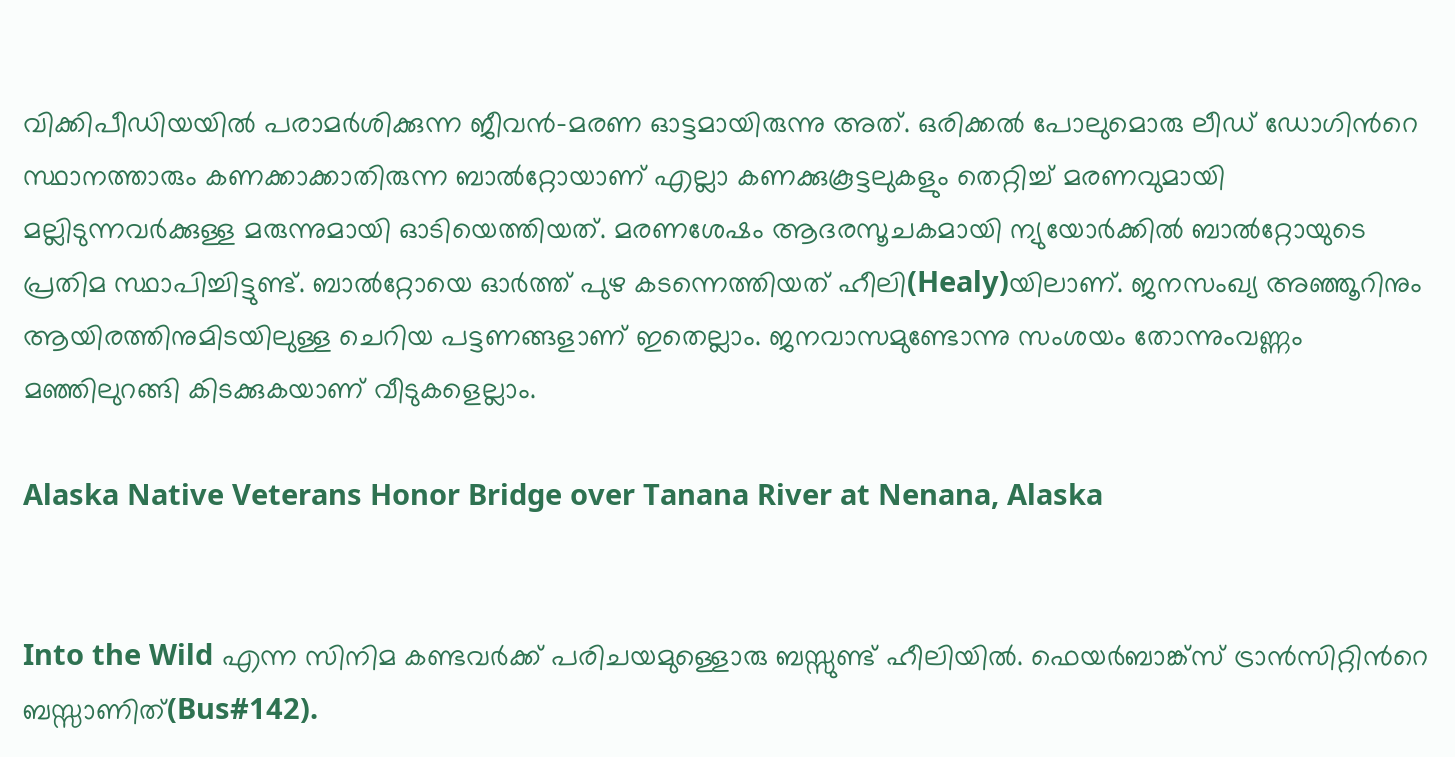വിക്കിപീഡിയയില്‍ പരാമര്‍ശിക്കുന്ന ജീവൻ-മരണ ഓട്ടമായിരുന്നു അത്. ഒരിക്കല്‍ പോലുമൊരു ലീഡ് ഡോഗിന്‍റെ സ്ഥാനത്താരും കണക്കാക്കാതിരുന്ന ബാല്‍റ്റോയാണ് എല്ലാ കണക്കുകൂട്ടലുകളും തെറ്റിച്ച് മരണവുമായി മല്ലിടുന്നവർക്കുള്ള മരുന്നുമായി ഓടിയെത്തിയത്. മരണശേഷം ആദരസൂചകമായി ന്യുയോര്‍ക്കില്‍ ബാല്‍റ്റോയുടെ പ്രതിമ സ്ഥാപിച്ചിട്ടുണ്ട്. ബാല്‍റ്റോയെ ഓര്‍ത്ത് പുഴ കടന്നെത്തിയത് ഹീലി(Healy)യിലാണ്. ജനസംഖ്യ അഞ്ഞൂറിനും ആയിരത്തിനുമിടയിലുള്ള ചെറിയ പട്ടണങ്ങളാണ് ഇതെല്ലാം. ജനവാസമുണ്ടോന്നു സംശയം തോന്നുംവണ്ണം മഞ്ഞിലുറങ്ങി കിടക്കുകയാണ് വീടുകളെല്ലാം.

Alaska Native Veterans Honor Bridge over Tanana River at Nenana, Alaska


Into the Wild എന്ന സിനിമ കണ്ടവർക്ക് പരിചയമുള്ളൊരു ബസ്സുണ്ട് ഹീലിയില്‍. ഫെയര്‍ബാങ്ക്സ് ട്രാന്‍സിറ്റിന്‍റെ ബസ്സാണിത്(Bus#142).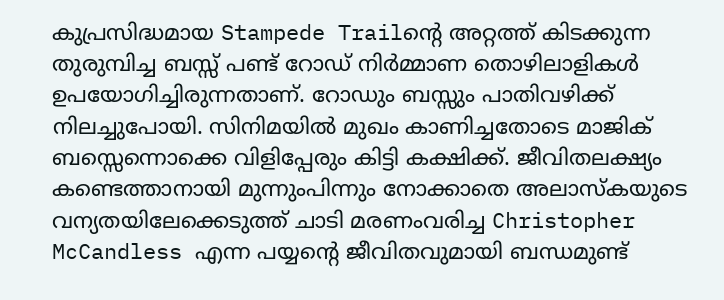കുപ്രസിദ്ധമായ Stampede Trailന്‍റെ അറ്റത്ത് കിടക്കുന്ന തുരുമ്പിച്ച ബസ്സ്‌ പണ്ട് റോഡ്‌ നിര്‍മ്മാണ തൊഴിലാളികള്‍ ഉപയോഗിച്ചിരുന്നതാണ്. റോഡും ബസ്സും പാതിവഴിക്ക് നിലച്ചുപോയി. സിനിമയില്‍ മുഖം കാണിച്ചതോടെ മാജിക് ബസ്സെന്നൊക്കെ വിളിപ്പേരും കിട്ടി കക്ഷിക്ക്. ജീവിതലക്ഷ്യം കണ്ടെത്താനായി മുന്നുംപിന്നും നോക്കാതെ അലാസ്കയുടെ വന്യതയിലേക്കെടുത്ത് ചാടി മരണംവരിച്ച Christopher McCandless എന്ന പയ്യന്‍റെ ജീവിതവുമായി ബന്ധമുണ്ട്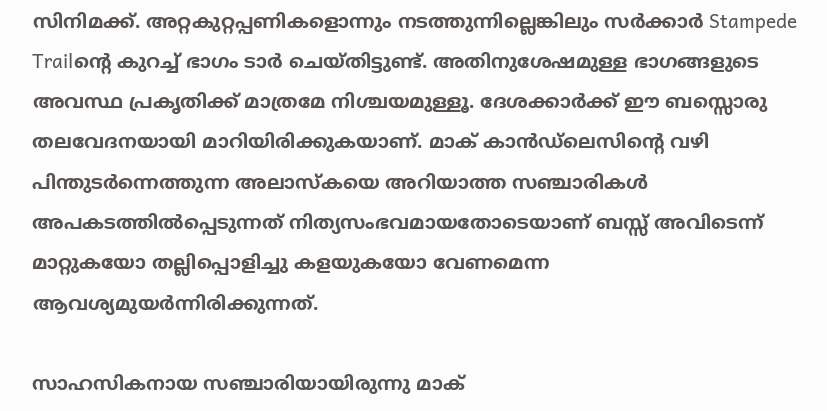സിനിമക്ക്. അറ്റകുറ്റപ്പണികളൊന്നും നടത്തുന്നില്ലെങ്കിലും സര്‍ക്കാര്‍ Stampede Trailന്‍റെ കുറച്ച് ഭാഗം ടാര്‍ ചെയ്തിട്ടുണ്ട്. അതിനുശേഷമുള്ള ഭാഗങ്ങളുടെ അവസ്ഥ പ്രകൃതിക്ക് മാത്രമേ നിശ്ചയമുള്ളൂ. ദേശക്കാര്‍ക്ക് ഈ ബസ്സൊരു തലവേദനയായി മാറിയിരിക്കുകയാണ്. മാക്‌ കാന്‍ഡ്‌ലെസിന്‍റെ വഴി പിന്തുടര്‍ന്നെത്തുന്ന അലാസ്കയെ അറിയാത്ത സഞ്ചാരികള്‍ അപകടത്തില്‍പ്പെടുന്നത് നിത്യസംഭവമായതോടെയാണ്‌ ബസ്സ്‌ അവിടെന്ന് മാറ്റുകയോ തല്ലിപ്പൊളിച്ചു കളയുകയോ വേണമെന്ന ആവശ്യമുയര്‍ന്നിരിക്കുന്നത്.

സാഹസികനായ സഞ്ചാരിയായിരുന്നു മാക്‌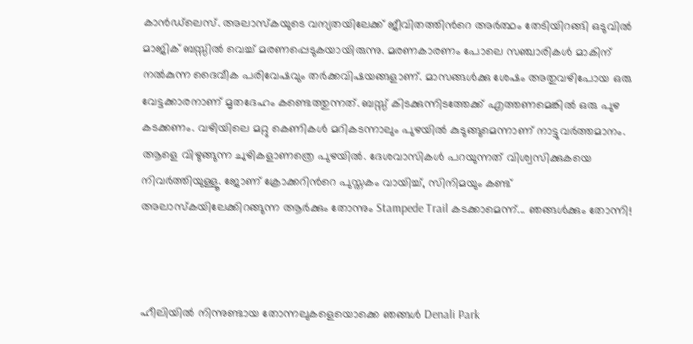കാന്‍ഡ്‌ലെസ്. അലാസ്കയുടെ വന്യതയിലേക്ക് ജീവിതത്തിന്‍റെ അർത്ഥം തേടിയിറങ്ങി ഒടുവിൽ മാജിക് ബസ്സില്‍ വെച്ച് മരണപ്പെടുകയായിരുന്നു. മരണകാരണം പോലെ സഞ്ചാരികള്‍ മാകിന് നല്‍കുന്ന ദൈവീക പരിവേഷവും തര്‍ക്കവിഷയങ്ങളാണ്. മാസങ്ങൾക്കു ശേഷം അതുവഴിപോയ ഒരു വേട്ടക്കാരനാണ് മൃതദേഹം കണ്ടെത്തുന്നത്. ബസ്സ്‌ കിടക്കുന്നിടത്തേക്ക് എത്തണമെങ്കില്‍ ഒരു പുഴ കടക്കണം. വഴിയിലെ മറ്റു കെണികള്‍ മറികടന്നാലും പുഴയില്‍ കുടുങ്ങുമെന്നാണ് നാട്ടുവര്‍ത്തമാനം. ആളെ വിഴുങ്ങുന്ന ചുഴികളാണത്രെ പുഴയില്‍. ദേശവാസികൾ പറയുന്നത് വിശ്വസിക്കുകയെ നിവര്‍ത്തിയുള്ളൂ. ജോണ് ക്രോക്കറിന്‍റെ പുസ്തകം വായിച്ച്, സിനിമയും കണ്ട് അലാസ്കയിലേക്കിറങ്ങുന്ന ആര്‍ക്കും തോന്നും Stampede Trail കടക്കാമെന്ന്... ഞങ്ങള്‍ക്കും തോന്നി!



ഹീലിയില്‍ നിന്നുണ്ടായ തോന്നലുകളെയൊക്കെ ഞങ്ങള്‍ Denali Park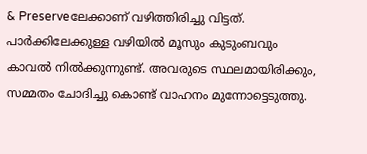& Preserveലേക്കാണ് വഴിത്തിരിച്ചു വിട്ടത്. പാർക്കിലേക്കുള്ള വഴിയിൽ മൂസും കുടുംബവും കാവൽ നിൽക്കുന്നുണ്ട്. അവരുടെ സ്ഥലമായിരിക്കും, സമ്മതം ചോദിച്ചു കൊണ്ട് വാഹനം മുന്നോട്ടെടുത്തു.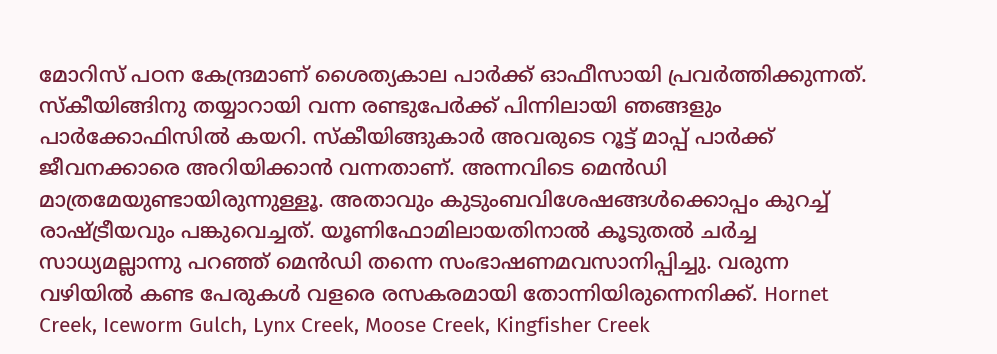മോറിസ് പഠന കേന്ദ്രമാണ് ശൈത്യകാല പാർക്ക് ഓഫീസായി പ്രവർത്തിക്കുന്നത്. സ്കീയിങ്ങിനു തയ്യാറായി വന്ന രണ്ടുപേര്‍ക്ക് പിന്നിലായി ഞങ്ങളും പാര്‍ക്കോഫിസില്‍ കയറി. സ്കീയിങ്ങുകാര്‍ അവരുടെ റൂട്ട് മാപ്പ് പാര്‍ക്ക് ജീവനക്കാരെ അറിയിക്കാന്‍ വന്നതാണ്. അന്നവിടെ മെൻഡി മാത്രമേയുണ്ടായിരുന്നുള്ളൂ. അതാവും കുടുംബവിശേഷങ്ങള്‍ക്കൊപ്പം കുറച്ച് രാഷ്ട്രീയവും പങ്കുവെച്ചത്. യൂണിഫോമിലായതിനാല്‍ കൂടുതല്‍ ചര്‍ച്ച സാധ്യമല്ലാന്നു പറഞ്ഞ് മെന്‍ഡി തന്നെ സംഭാഷണമവസാനിപ്പിച്ചു. വരുന്ന വഴിയില്‍ കണ്ട പേരുകൾ വളരെ രസകരമായി തോന്നിയിരുന്നെനിക്ക്‌. Hornet Creek, Iceworm Gulch, Lynx Creek, Moose Creek, Kingfisher Creek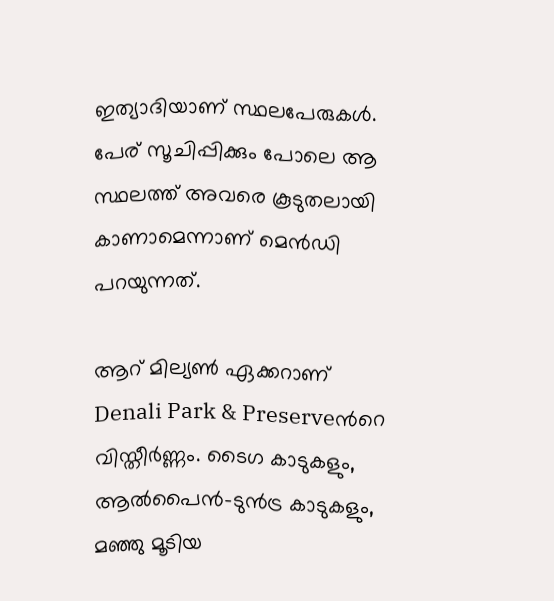ഇത്യാദിയാണ് സ്ഥലപേരുകള്‍. പേര് സൂചിപ്പിക്കും പോലെ ആ സ്ഥലത്ത് അവരെ കൂടുതലായി കാണാമെന്നാണ് മെന്‍ഡി പറയുന്നത്.

ആറ് മില്യൺ ഏക്കറാണ് Denali Park & Preserveന്‍റെ വിസ്തീര്‍ണ്ണം. ടൈഗ കാടുകളും, ആൽപൈൻ-ടുന്‍ട്ര കാടുകളും, മഞ്ഞു മൂടിയ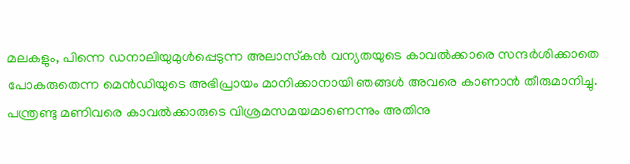മലകളും, പിന്നെ ഡനാലിയുമുള്‍പ്പെടുന്ന അലാസ്‌കൻ വന്യതയുടെ കാവൽക്കാരെ സന്ദർശിക്കാതെ പോകരുതെന്ന മെന്‍ഡിയുടെ അഭിപ്രായം മാനിക്കാനായി ഞങ്ങള്‍ അവരെ കാണാന്‍ തീരുമാനിച്ചു. പന്ത്രണ്ടു മണിവരെ കാവല്‍ക്കാരുടെ വിശ്രമസമയമാണെന്നും അതിനു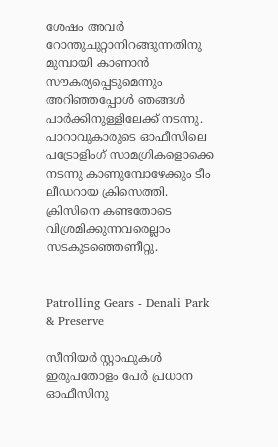ശേഷം അവർ റോന്തുചുറ്റാനിറങ്ങുന്നതിനു മുമ്പായി കാണാന്‍ സൗകര്യപ്പെടുമെന്നും അറിഞ്ഞപ്പോള്‍ ഞങ്ങള്‍ പാര്‍ക്കിനുള്ളിലേക്ക് നടന്നു. പാറാവുകാരുടെ ഓഫീസിലെ പട്രോളിംഗ് സാമഗ്രികളൊക്കെ നടന്നു കാണുമ്പോഴേക്കും ടീം ലീഡറായ ക്രിസെത്തി. ക്രിസിനെ കണ്ടതോടെ വിശ്രമിക്കുന്നവരെല്ലാം സടകുടഞ്ഞെണീറ്റു.


Patrolling Gears - Denali Park & Preserve

സീനിയര്‍ സ്റ്റാഫുകള്‍ ഇരുപതോളം പേര്‍ പ്രധാന ഓഫീസിനു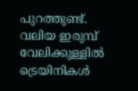പുറത്തുണ്ട്. വലിയ ഇരുമ്പ് വേലിക്കുള്ളില്‍ ട്രെയിനികള്‍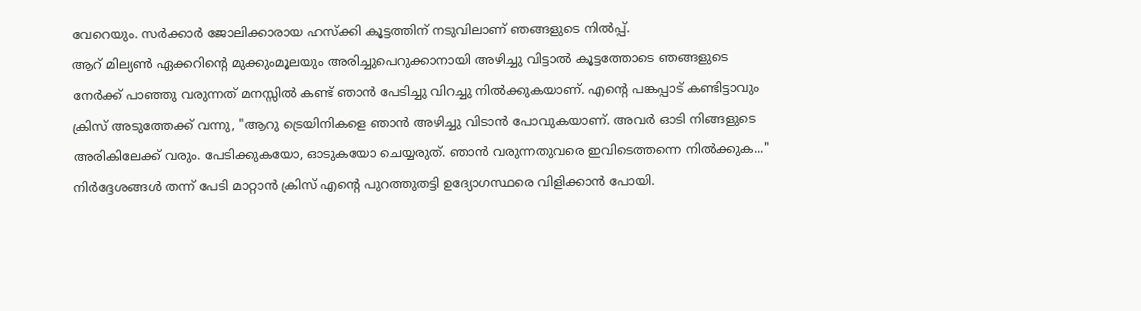വേറെയും. സർക്കാർ ജോലിക്കാരായ ഹസ്‌ക്കി കൂട്ടത്തിന് നടുവിലാണ് ഞങ്ങളുടെ നിൽപ്പ്.
ആറ് മില്യൺ ഏക്കറിന്‍റെ മുക്കുംമൂലയും അരിച്ചുപെറുക്കാനായി അഴിച്ചു വിട്ടാല്‍ കൂട്ടത്തോടെ ഞങ്ങളുടെ നേര്‍ക്ക്‌ പാഞ്ഞു വരുന്നത് മനസ്സില്‍ കണ്ട് ഞാന്‍ പേടിച്ചു വിറച്ചു നിൽക്കുകയാണ്. എന്‍റെ പങ്കപ്പാട് കണ്ടിട്ടാവും ക്രിസ് അടുത്തേക്ക് വന്നു, "ആറു ട്രെയിനികളെ ഞാൻ അഴിച്ചു വിടാന്‍ പോവുകയാണ്. അവർ ഓടി നിങ്ങളുടെ അരികിലേക്ക് വരും. പേടിക്കുകയോ, ഓടുകയോ ചെയ്യരുത്. ഞാന്‍ വരുന്നതുവരെ ഇവിടെത്തന്നെ നില്‍ക്കുക..." നിര്‍ദ്ദേശങ്ങള്‍ തന്ന് പേടി മാറ്റാന്‍ ക്രിസ് എന്‍റെ പുറത്തുതട്ടി ഉദ്യോഗസ്ഥരെ വിളിക്കാൻ പോയി.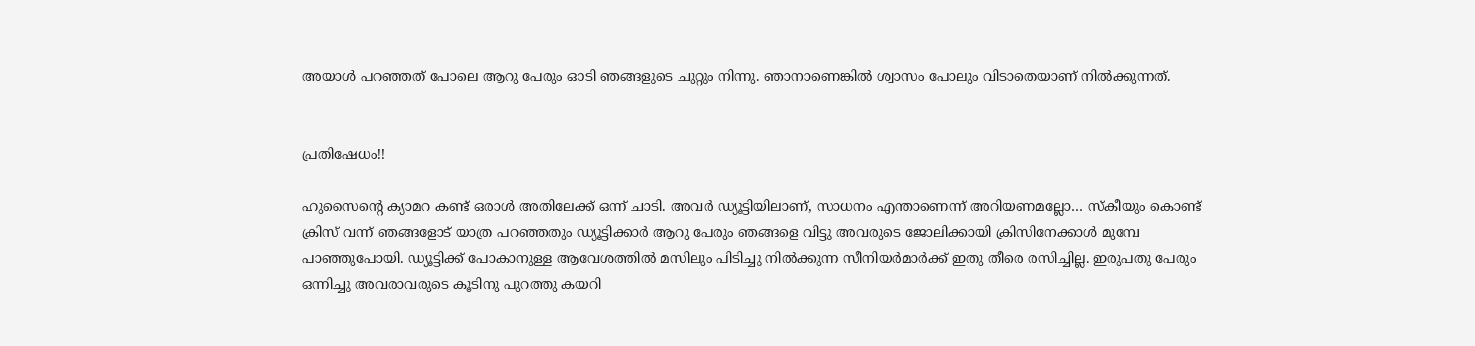അയാള്‍ പറഞ്ഞത് പോലെ ആറു പേരും ഓടി ഞങ്ങളുടെ ചുറ്റും നിന്നു. ഞാനാണെങ്കിൽ ശ്വാസം പോലും വിടാതെയാണ് നിൽക്കുന്നത്.


പ്രതിഷേധം!!

ഹുസൈന്‍റെ ക്യാമറ കണ്ട് ഒരാൾ അതിലേക്ക് ഒന്ന് ചാടി. അവർ ഡ്യൂട്ടിയിലാണ്, സാധനം എന്താണെന്ന് അറിയണമല്ലോ… സ്കീയും കൊണ്ട്
ക്രിസ് വന്ന് ഞങ്ങളോട് യാത്ര പറഞ്ഞതും ഡ്യൂട്ടിക്കാർ ആറു പേരും ഞങ്ങളെ വിട്ടു അവരുടെ ജോലിക്കായി ക്രിസിനേക്കാൾ മുമ്പേ പാഞ്ഞുപോയി. ഡ്യൂട്ടിക്ക് പോകാനുള്ള ആവേശത്തിൽ മസിലും പിടിച്ചു നിൽക്കുന്ന സീനിയര്‍മാര്‍ക്ക് ഇതു തീരെ രസിച്ചില്ല. ഇരുപതു പേരും ഒന്നിച്ചു അവരാവരുടെ കൂടിനു പുറത്തു കയറി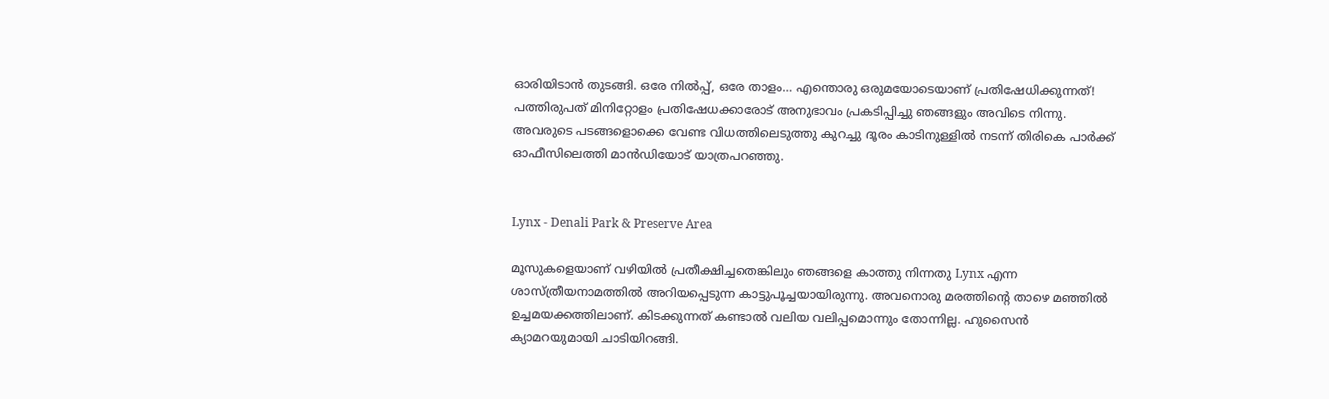ഓരിയിടാന്‍ തുടങ്ങി. ഒരേ നിൽപ്പ്, ഒരേ താളം… എന്തൊരു ഒരുമയോടെയാണ് പ്രതിഷേധിക്കുന്നത്! പത്തിരുപത് മിനിറ്റോളം പ്രതിഷേധക്കാരോട് അനുഭാവം പ്രകടിപ്പിച്ചു ഞങ്ങളും അവിടെ നിന്നു. അവരുടെ പടങ്ങളൊക്കെ വേണ്ട വിധത്തിലെടുത്തു കുറച്ചു ദൂരം കാടിനുള്ളിൽ നടന്ന് തിരികെ പാർക്ക് ഓഫീസിലെത്തി മാൻഡിയോട് യാത്രപറഞ്ഞു.


Lynx - Denali Park & Preserve Area

മൂസുകളെയാണ് വഴിയിൽ പ്രതീക്ഷിച്ചതെങ്കിലും ഞങ്ങളെ കാത്തു നിന്നതു Lynx എന്ന ശാസ്ത്രീയനാമത്തില്‍ അറിയപ്പെടുന്ന കാട്ടുപൂച്ചയായിരുന്നു. അവനൊരു മരത്തിന്‍റെ താഴെ മഞ്ഞിൽ ഉച്ചമയക്കത്തിലാണ്. കിടക്കുന്നത് കണ്ടാല്‍ വലിയ വലിപ്പമൊന്നും തോന്നില്ല. ഹുസൈന്‍ ക്യാമറയുമായി ചാടിയിറങ്ങി.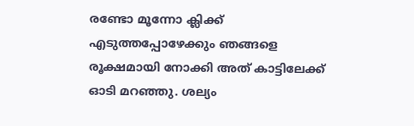രണ്ടോ മൂന്നോ ക്ലിക്ക് എടുത്തപ്പോഴേക്കും ഞങ്ങളെ രൂക്ഷമായി നോക്കി അത് കാട്ടിലേക്ക് ഓടി മറഞ്ഞു. ശല്യം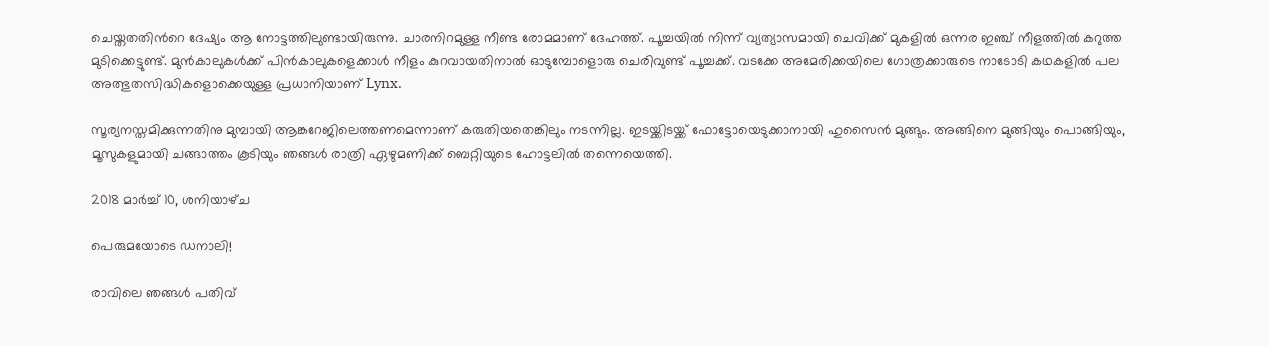ചെയ്തതതിന്‍റെ ദേഷ്യം ആ നോട്ടത്തിലുണ്ടായിരുന്നു. ചാരനിറമുള്ള നീണ്ട രോമമാണ് ദേഹത്ത്. പൂച്ചയില്‍ നിന്ന് വ്യത്യാസമായി ചെവിക്ക് മുകളില്‍ ഒന്നര ഇഞ്ച് നീളത്തില്‍ കറുത്ത മുടിക്കെട്ടുണ്ട്. മുന്‍കാലുകള്‍ക്ക് പിന്‍കാലുകളെക്കാള്‍ നീളം കുറവായതിനാല്‍ ഓടുമ്പോളൊരു ചെരിവുണ്ട് പൂച്ചക്ക്. വടക്കേ അമേരിക്കയിലെ ഗോത്രക്കാരുടെ നാടോടി കഥകളില്‍ പല അത്ഭുതസിദ്ധികളൊക്കെയുള്ള പ്രധാനിയാണ്‌ Lynx.

സൂര്യനസ്തമിക്കുന്നതിനു മുമ്പായി ആങ്കറേജിലെത്തണമെന്നാണ് കരുതിയതെങ്കിലും നടന്നില്ല. ഇടയ്ക്കിടയ്ക്ക് ഫോട്ടോയെടുക്കാനായി ഹുസൈന്‍ മുങ്ങും. അങ്ങിനെ മുങ്ങിയും പൊങ്ങിയും, മൂസുകളുമായി ചങ്ങാത്തം കൂടിയും ഞങ്ങള്‍ രാത്രി ഏഴുമണിക്ക് ബെറ്റിയുടെ ഹോട്ടലില്‍ തന്നെയെത്തി.

2018 മാർച്ച് 10, ശനിയാഴ്‌ച

പെരുമയോടെ ഡനാലി!

രാവിലെ ഞങ്ങള്‍ പതിവ്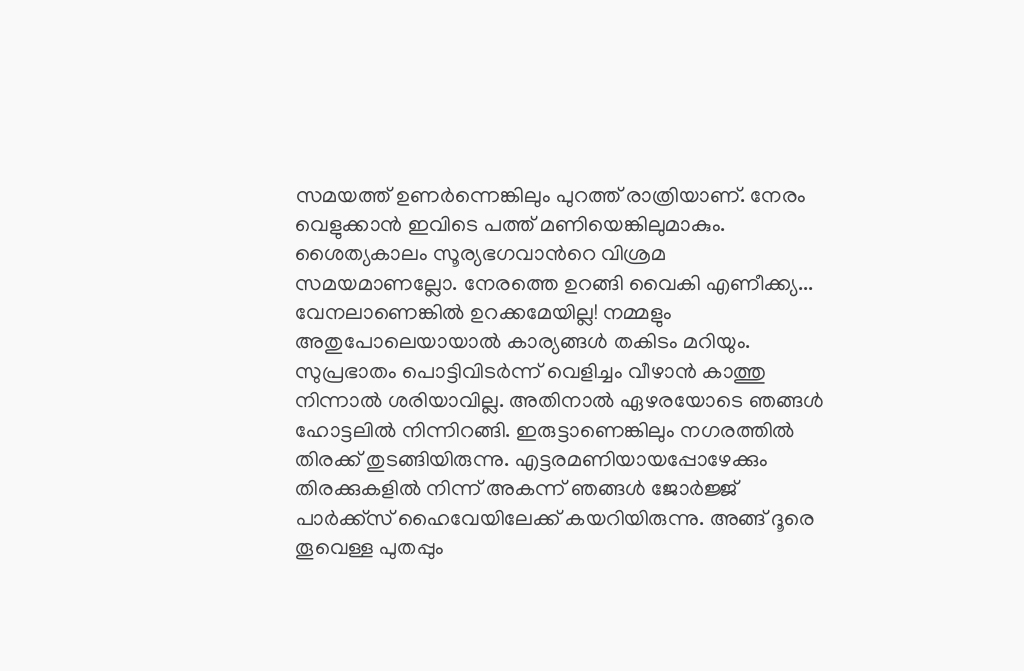സമയത്ത് ഉണര്‍ന്നെങ്കിലും പുറത്ത് രാത്രിയാണ്. നേരം വെളുക്കാന്‍ ഇവിടെ പത്ത് മണിയെങ്കിലുമാകും. ശൈത്യകാലം സൂര്യഭഗവാന്‍റെ വിശ്രമ സമയമാണല്ലോ. നേരത്തെ ഉറങ്ങി വൈകി എണീക്ക്യ... വേനലാണെങ്കില്‍ ഉറക്കമേയില്ല! നമ്മളും അതുപോലെയായാല്‍ കാര്യങ്ങള്‍ തകിടം മറിയും. സുപ്രഭാതം പൊട്ടിവിടര്‍ന്ന് വെളിച്ചം വീഴാന്‍ കാത്തു നിന്നാല്‍ ശരിയാവില്ല. അതിനാല്‍ ഏഴരയോടെ ഞങ്ങള്‍ ഹോട്ടലില്‍ നിന്നിറങ്ങി. ഇരുട്ടാണെങ്കിലും നഗരത്തില്‍ തിരക്ക് തുടങ്ങിയിരുന്നു. എട്ടരമണിയായപ്പോഴേക്കും തിരക്കുകളില്‍ നിന്ന് അകന്ന് ഞങ്ങള്‍ ജോര്‍ജ്ജ് പാര്‍ക്ക്സ് ഹൈവേയിലേക്ക് കയറിയിരുന്നു. അങ്ങ് ദൂരെ തൂവെള്ള പുതപ്പും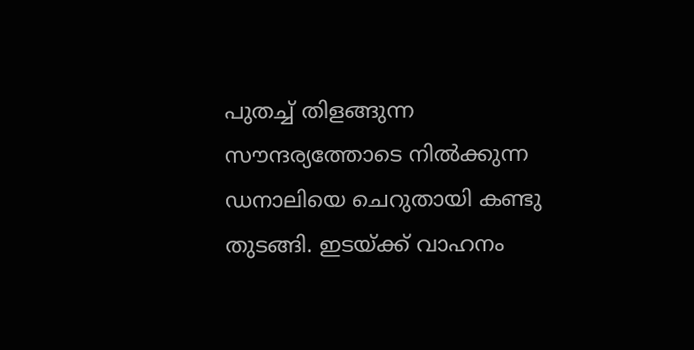പുതച്ച് തിളങ്ങുന്ന സൗന്ദര്യത്തോടെ നില്‍ക്കുന്ന ഡനാലിയെ ചെറുതായി കണ്ടു തുടങ്ങി. ഇടയ്ക്ക് വാഹനം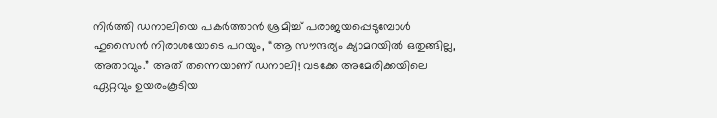നിര്‍ത്തി ഡനാലിയെ പകര്‍ത്താന്‍ ശ്രമിച്ച് പരാജയപ്പെടുമ്പോള്‍ ഹുസൈന്‍ നിരാശയോടെ പറയും, “ആ സൗന്ദര്യം ക്യാമറയില്‍ ഒതുങ്ങില്ല, അതാവും.” അത് തന്നെയാണ് ഡനാലി! വടക്കേ അമേരിക്കയിലെ ഏറ്റവും ഉയരംകൂടിയ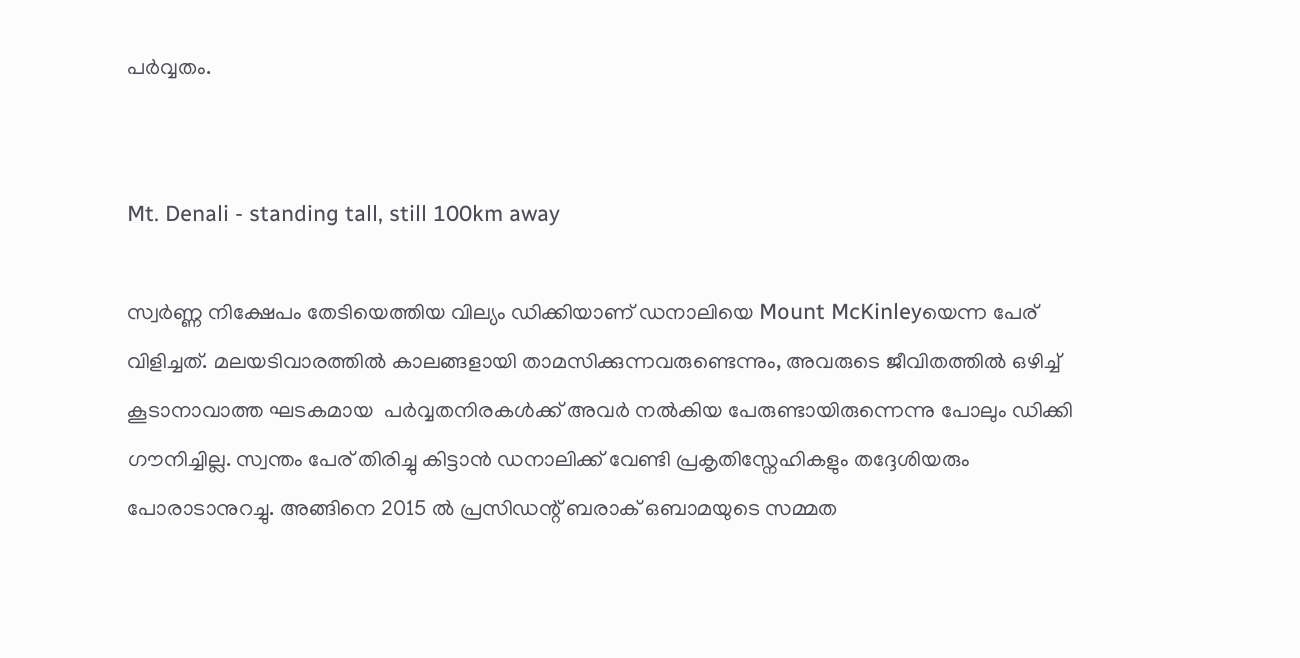പര്‍വ്വതം.


Mt. Denali - standing tall, still 100km away

സ്വര്‍ണ്ണ നിക്ഷേപം തേടിയെത്തിയ വില്യം ഡിക്കിയാണ് ഡനാലിയെ Mount McKinleyയെന്ന പേര് വിളിച്ചത്. മലയടിവാരത്തില്‍ കാലങ്ങളായി താമസിക്കുന്നവരുണ്ടെന്നും, അവരുടെ ജീവിതത്തില്‍ ഒഴിച്ച് കൂടാനാവാത്ത ഘടകമായ  പര്‍വ്വതനിരകള്‍ക്ക് അവര്‍ നല്‍കിയ പേരുണ്ടായിരുന്നെന്നു പോലും ഡിക്കി ഗൗനിച്ചില്ല. സ്വന്തം പേര് തിരിച്ചു കിട്ടാന്‍ ഡനാലിക്ക് വേണ്ടി പ്രകൃതിസ്നേഹികളും തദ്ദേശിയരും പോരാടാനുറച്ചു. അങ്ങിനെ 2015 ല്‍ പ്രസിഡന്റ്‌ ബരാക് ഒബാമയുടെ സമ്മത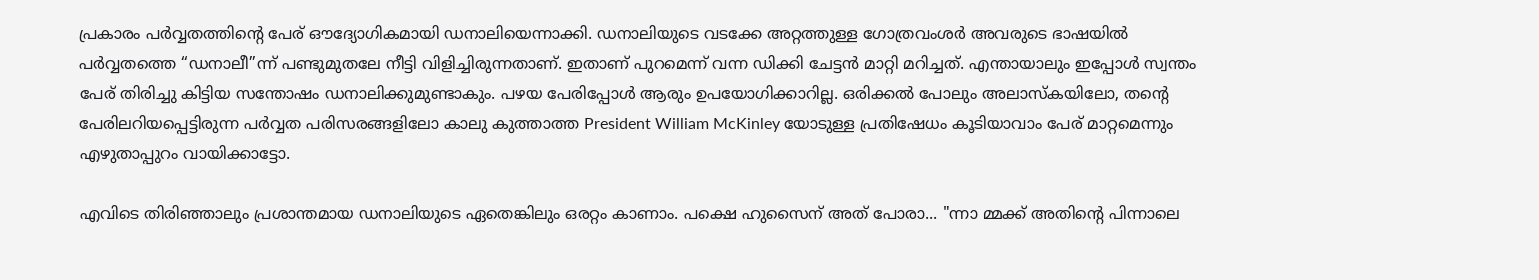പ്രകാരം പര്‍വ്വതത്തിന്‍റെ പേര് ഔദ്യോഗികമായി ഡനാലിയെന്നാക്കി. ഡനാലിയുടെ വടക്കേ അറ്റത്തുള്ള ഗോത്രവംശര്‍ അവരുടെ ഭാഷയില്‍ പര്‍വ്വതത്തെ “ഡനാലീ”ന്ന് പണ്ടുമുതലേ നീട്ടി വിളിച്ചിരുന്നതാണ്. ഇതാണ് പുറമെന്ന് വന്ന ഡിക്കി ചേട്ടന്‍ മാറ്റി മറിച്ചത്. എന്തായാലും ഇപ്പോള്‍ സ്വന്തം പേര് തിരിച്ചു കിട്ടിയ സന്തോഷം ഡനാലിക്കുമുണ്ടാകും. പഴയ പേരിപ്പോള്‍ ആരും ഉപയോഗിക്കാറില്ല. ഒരിക്കല്‍ പോലും അലാസ്കയിലോ, തന്‍റെ പേരിലറിയപ്പെട്ടിരുന്ന പര്‍വ്വത പരിസരങ്ങളിലോ കാലു കുത്താത്ത President William McKinley യോടുള്ള പ്രതിഷേധം കൂടിയാവാം പേര് മാറ്റമെന്നും എഴുതാപ്പുറം വായിക്കാട്ടോ.

എവിടെ തിരിഞ്ഞാലും പ്രശാന്തമായ ഡനാലിയുടെ ഏതെങ്കിലും ഒരറ്റം കാണാം. പക്ഷെ ഹുസൈന് അത് പോരാ... "ന്നാ മ്മക്ക് അതിന്‍റെ പിന്നാലെ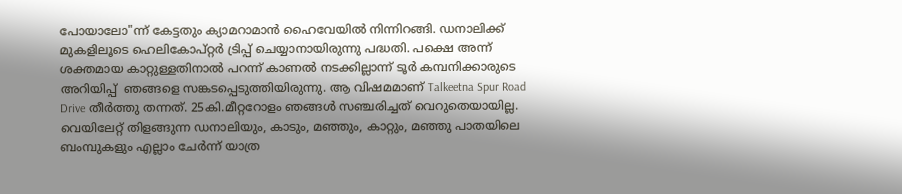പോയാലോ"ന്ന് കേട്ടതും ക്യാമറാമാന്‍ ഹൈവേയില്‍ നിന്നിറങ്ങി. ഡനാലിക്ക് മുകളിലൂടെ ഹെലികോപ്റ്റര്‍ ട്രിപ്പ്‌ ചെയ്യാനായിരുന്നു പദ്ധതി. പക്ഷെ അന്ന് ശക്തമായ കാറ്റുള്ളതിനാല്‍ പറന്ന് കാണല്‍ നടക്കില്ലാന്ന് ടൂര്‍ കമ്പനിക്കാരുടെ അറിയിപ്പ്  ഞങ്ങളെ സങ്കടപ്പെടുത്തിയിരുന്നു. ആ വിഷമമാണ് Talkeetna Spur Road Drive തീര്‍ത്തു തന്നത്. 25കി.മീറ്ററോളം ഞങ്ങള്‍ സഞ്ചരിച്ചത് വെറുതെയായില്ല. വെയിലേറ്റ് തിളങ്ങുന്ന ഡനാലിയും, കാടും, മഞ്ഞും, കാറ്റും, മഞ്ഞു പാതയിലെ ബംമ്പുകളും എല്ലാം ചേര്‍ന്ന് യാത്ര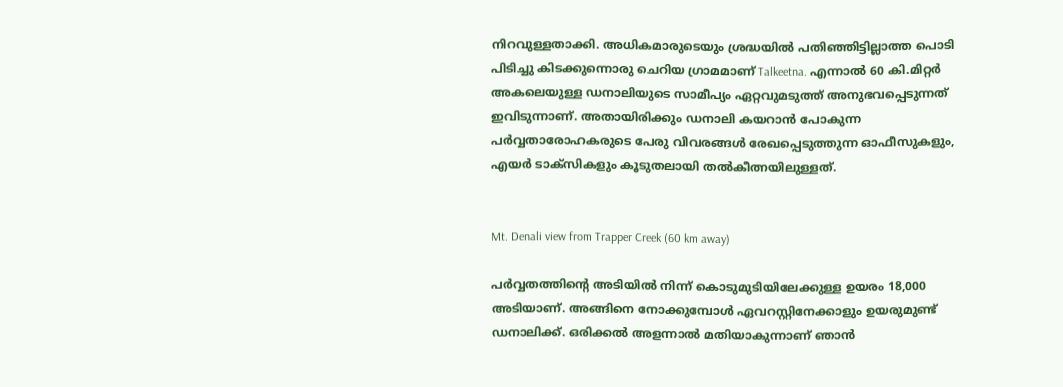നിറവുള്ളതാക്കി. അധികമാരുടെയും ശ്രദ്ധയില്‍ പതിഞ്ഞിട്ടില്ലാത്ത പൊടി പിടിച്ചു കിടക്കുന്നൊരു ചെറിയ ഗ്രാമമാണ് Talkeetna. എന്നാല്‍ 60 കി.മിറ്റര്‍ അകലെയുള്ള ഡനാലിയുടെ സാമീപ്യം ഏറ്റവുമടുത്ത് അനുഭവപ്പെടുന്നത് ഇവിടുന്നാണ്‌. അതായിരിക്കും ഡനാലി കയറാന്‍ പോകുന്ന പര്‍വ്വതാരോഹകരുടെ പേരു വിവരങ്ങള്‍ രേഖപ്പെടുത്തുന്ന ഓഫീസുകളും, എയര്‍ ടാക്സികളും കൂടുതലായി തല്‍കീത്നയിലുള്ളത്.


Mt. Denali view from Trapper Creek (60 km away)

പര്‍വ്വതത്തിന്‍റെ അടിയില്‍ നിന്ന് കൊടുമുടിയിലേക്കുള്ള ഉയരം 18,000 അടിയാണ്. അങ്ങിനെ നോക്കുമ്പോള്‍ ഏവറസ്റ്റിനേക്കാളും ഉയരുമുണ്ട് ഡനാലിക്ക്. ഒരിക്കല്‍ അളന്നാല്‍ മതിയാകുന്നാണ് ഞാന്‍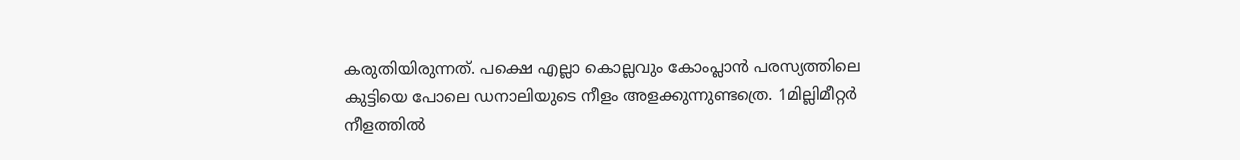കരുതിയിരുന്നത്. പക്ഷെ എല്ലാ കൊല്ലവും കോംപ്ലാന്‍ പരസ്യത്തിലെ കുട്ടിയെ പോലെ ഡനാലിയുടെ നീളം അളക്കുന്നുണ്ടത്രെ. 1മില്ലിമീറ്റര്‍ നീളത്തില്‍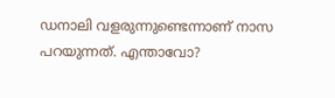ഡനാലി വളരുന്നുണ്ടെന്നാണ് നാസ പറയുന്നത്. എന്താവോ?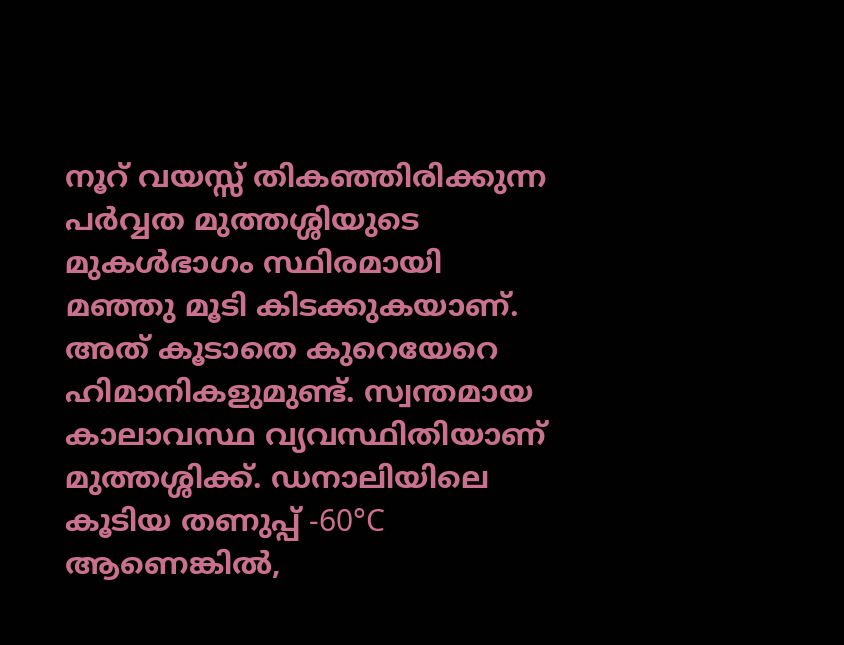നൂറ് വയസ്സ് തികഞ്ഞിരിക്കുന്ന പര്‍വ്വത മുത്തശ്ശിയുടെ മുകള്‍ഭാഗം സ്ഥിരമായി മഞ്ഞു മൂടി കിടക്കുകയാണ്. അത് കൂടാതെ കുറെയേറെ ഹിമാനികളുമുണ്ട്. സ്വന്തമായ കാലാവസ്ഥ വ്യവസ്ഥിതിയാണ് മുത്തശ്ശിക്ക്. ഡനാലിയിലെ കൂടിയ തണുപ്പ് -60°C ആണെങ്കില്‍,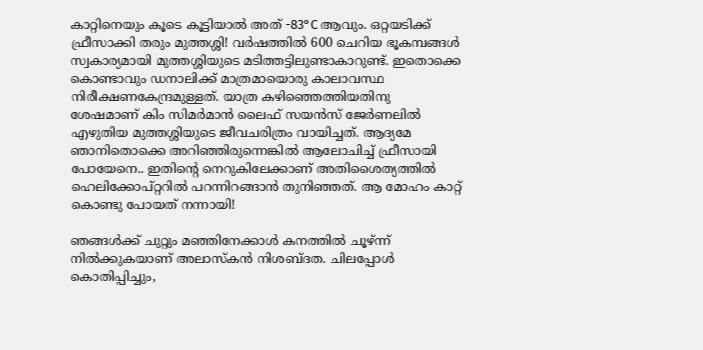കാറ്റിനെയും കൂടെ കൂട്ടിയാല്‍ അത് -83°C ആവും. ഒറ്റയടിക്ക് ഫ്രീസാക്കി തരും മുത്തശ്ശി! വര്‍ഷത്തില്‍ 600 ചെറിയ ഭൂകമ്പങ്ങള്‍ സ്വകാര്യമായി മുത്തശ്ശിയുടെ മടിത്തട്ടിലുണ്ടാകാറുണ്ട്. ഇതൊക്കെ കൊണ്ടാവും ഡനാലിക്ക് മാത്രമായൊരു കാലാവസ്ഥ നിരീക്ഷണകേന്ദ്രമുള്ളത്. യാത്ര കഴിഞ്ഞെത്തിയതിനു ശേഷമാണ് കിം സിമര്‍മാന്‍ ലൈഫ് സയന്‍സ് ജേര്‍ണലില്‍ എഴുതിയ മുത്തശ്ശിയുടെ ജീവചരിത്രം വായിച്ചത്. ആദ്യമേ ഞാനിതൊക്കെ അറിഞ്ഞിരുന്നെങ്കില്‍ ആലോചിച്ച് ഫ്രീസായി പോയേനെ.. ഇതിന്‍റെ നെറുകിലേക്കാണ് അതിശൈത്യത്തില്‍ ഹെലിക്കോപ്റ്ററില്‍ പറന്നിറങ്ങാന്‍ തുനിഞ്ഞത്. ആ മോഹം കാറ്റ് കൊണ്ടു പോയത് നന്നായി!

ഞങ്ങള്‍ക്ക് ചുറ്റും മഞ്ഞിനേക്കാള്‍ കനത്തില്‍ ചൂഴ്ന്ന്‌ നില്‍ക്കുകയാണ് അലാസ്കന്‍ നിശബ്ദത. ചിലപ്പോള്‍ കൊതിപ്പിച്ചും,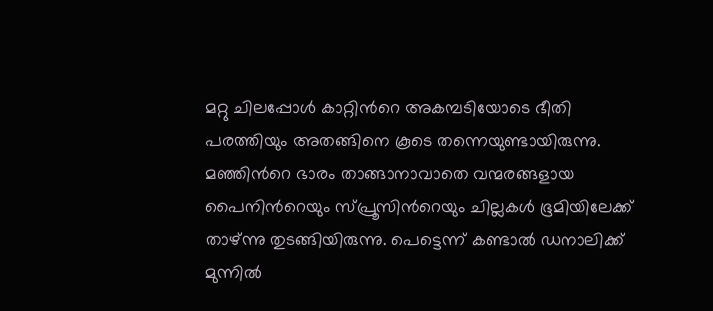മറ്റു ചിലപ്പോള്‍ കാറ്റിന്‍റെ അകമ്പടിയോടെ ഭീതി പരത്തിയും അതങ്ങിനെ കൂടെ തന്നെയുണ്ടായിരുന്നു. മഞ്ഞിന്‍റെ ഭാരം താങ്ങാനാവാതെ വന്മരങ്ങളായ പൈനിന്‍റെയും സ്പ്രൂസിന്‍റെയും ചില്ലകള്‍ ഭൂമിയിലേക്ക്‌ താഴ്ന്നു തുടങ്ങിയിരുന്നു. പെട്ടെന്ന് കണ്ടാല്‍ ഡനാലിക്ക് മുന്നില്‍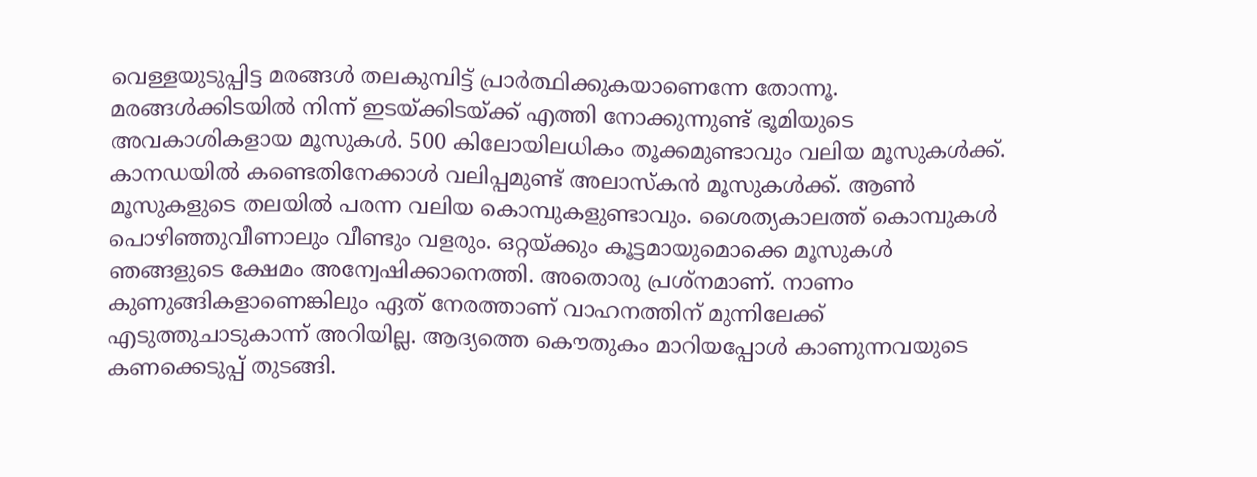വെള്ളയുടുപ്പിട്ട മരങ്ങള്‍ തലകുമ്പിട്ട് പ്രാര്‍ത്ഥിക്കുകയാണെന്നേ തോന്നൂ.  മരങ്ങള്‍ക്കിടയില്‍ നിന്ന് ഇടയ്ക്കിടയ്ക്ക് എത്തി നോക്കുന്നുണ്ട് ഭൂമിയുടെ അവകാശികളായ മൂസുകള്‍. 500 കിലോയിലധികം തൂക്കമുണ്ടാവും വലിയ മൂസുകള്‍ക്ക്. കാനഡയില്‍ കണ്ടെതിനേക്കാള്‍ വലിപ്പമുണ്ട് അലാസ്കന്‍ മൂസുകള്‍ക്ക്. ആണ്‍ മൂസുകളുടെ തലയില്‍ പരന്ന വലിയ കൊമ്പുകളുണ്ടാവും. ശൈത്യകാലത്ത് കൊമ്പുകള്‍ പൊഴിഞ്ഞുവീണാലും വീണ്ടും വളരും. ഒറ്റയ്ക്കും കൂട്ടമായുമൊക്കെ മൂസുകള്‍ ഞങ്ങളുടെ ക്ഷേമം അന്വേഷിക്കാനെത്തി. അതൊരു പ്രശ്നമാണ്. നാണം കുണുങ്ങികളാണെങ്കിലും ഏത് നേരത്താണ് വാഹനത്തിന് മുന്നിലേക്ക്‌ എടുത്തുചാടുകാന്ന് അറിയില്ല. ആദ്യത്തെ കൌതുകം മാറിയപ്പോള്‍ കാണുന്നവയുടെ കണക്കെടുപ്പ് തുടങ്ങി.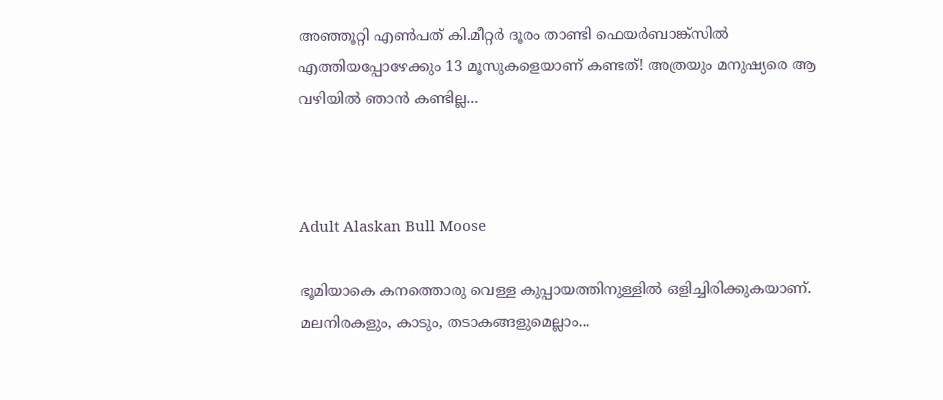അഞ്ഞൂറ്റി എണ്‍പത് കി.മീറ്റര്‍ ദൂരം താണ്ടി ഫെയര്‍ബാങ്ക്സില്‍ എത്തിയപ്പോഴേക്കും 13 മൂസുകളെയാണ് കണ്ടത്! അത്രയും മനുഷ്യരെ ആ വഴിയില്‍ ഞാന്‍ കണ്ടില്ല...



Adult Alaskan Bull Moose

ഭൂമിയാകെ കനത്തൊരു വെള്ള കുപ്പായത്തിനുള്ളില്‍ ഒളിച്ചിരിക്കുകയാണ്. മലനിരകളും, കാടും, തടാകങ്ങളുമെല്ലാം...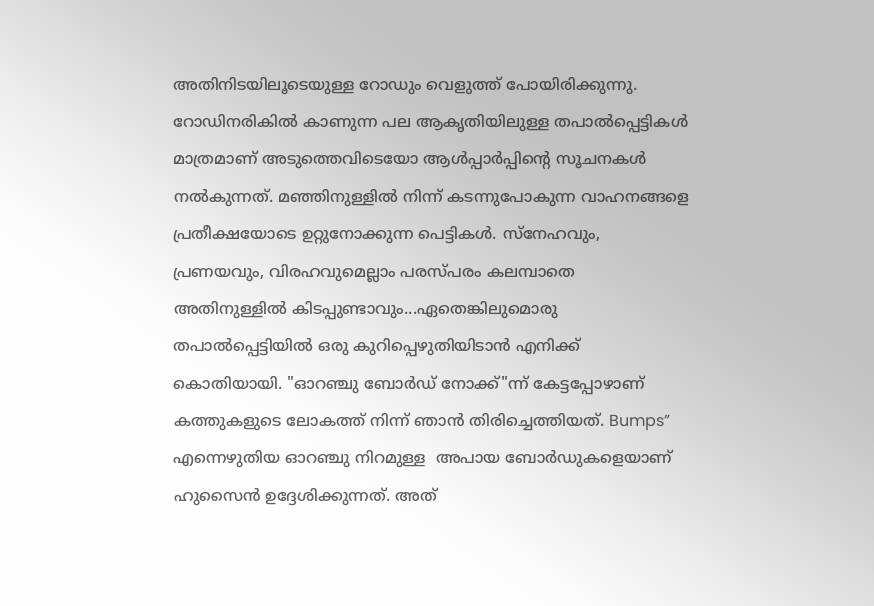അതിനിടയിലൂടെയുള്ള റോഡും വെളുത്ത് പോയിരിക്കുന്നു. റോഡിനരികില്‍ കാണുന്ന പല ആകൃതിയിലുള്ള തപാല്‍പ്പെട്ടികള്‍ മാത്രമാണ് അടുത്തെവിടെയോ ആള്‍പ്പാര്‍പ്പിന്‍റെ സൂചനകള്‍ നല്‍കുന്നത്. മഞ്ഞിനുള്ളില്‍ നിന്ന് കടന്നുപോകുന്ന വാഹനങ്ങളെ പ്രതീക്ഷയോടെ ഉറ്റുനോക്കുന്ന പെട്ടികള്‍. സ്നേഹവും, പ്രണയവും, വിരഹവുമെല്ലാം പരസ്പരം കലമ്പാതെ അതിനുള്ളില്‍ കിടപ്പുണ്ടാവും...ഏതെങ്കിലുമൊരു തപാല്‍പ്പെട്ടിയില്‍ ഒരു കുറിപ്പെഴുതിയിടാന്‍ എനിക്ക് കൊതിയായി. "ഓറഞ്ചു ബോര്‍ഡ് നോക്ക്"ന്ന് കേട്ടപ്പോഴാണ് കത്തുകളുടെ ലോകത്ത് നിന്ന് ഞാന്‍ തിരിച്ചെത്തിയത്. Bumps” എന്നെഴുതിയ ഓറഞ്ചു നിറമുള്ള  അപായ ബോര്‍ഡുകളെയാണ് ഹുസൈന്‍ ഉദ്ദേശിക്കുന്നത്. അത്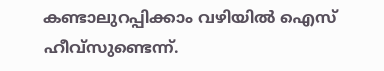കണ്ടാലുറപ്പിക്കാം വഴിയില്‍ ഐസ് ഹീവ്സുണ്ടെന്ന്.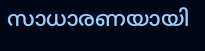സാധാരണയായി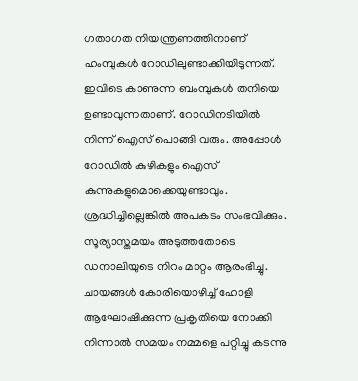ഗതാഗത നിയന്ത്രണത്തിനാണ് ഹംമ്പുകള്‍ റോഡിലുണ്ടാക്കിയിടുന്നത്. ഇവിടെ കാണുന്ന ബംമ്പുകള്‍ തനിയെ ഉണ്ടാവുന്നതാണ്. റോഡിനടിയില്‍ നിന്ന് ഐസ് പൊങ്ങി വരും. അപ്പോള്‍ റോഡില്‍ കുഴികളും ഐസ് കുന്നുകളുമൊക്കെയുണ്ടാവും. ശ്രദ്ധിച്ചില്ലെങ്കില്‍ അപകടം സംഭവിക്കും. സൂര്യാസ്തമയം അടുത്തതോടെ ഡനാലിയുടെ നിറം മാറ്റം ആരംഭിച്ചു. ചായങ്ങള്‍ കോരിയൊഴിച്ച് ഹോളി ആഘോഷിക്കുന്ന പ്രകൃതിയെ നോക്കി നിന്നാല്‍ സമയം നമ്മളെ പറ്റിച്ചു കടന്നു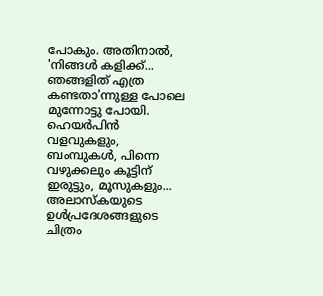പോകും. അതിനാല്‍, 'നിങ്ങള്‍ കളിക്ക്... ഞങ്ങളിത് എത്ര കണ്ടതാ'ന്നുള്ള പോലെ മുന്നോട്ടു പോയി. ഹെയര്‍പിന്‍ വളവുകളും, ബംമ്പുകള്‍, പിന്നെ വഴുക്കലും കൂട്ടിന് ഇരുട്ടും, മൂസുകളും... അലാസ്കയുടെ ഉള്‍പ്രദേശങ്ങളുടെ ചിത്രം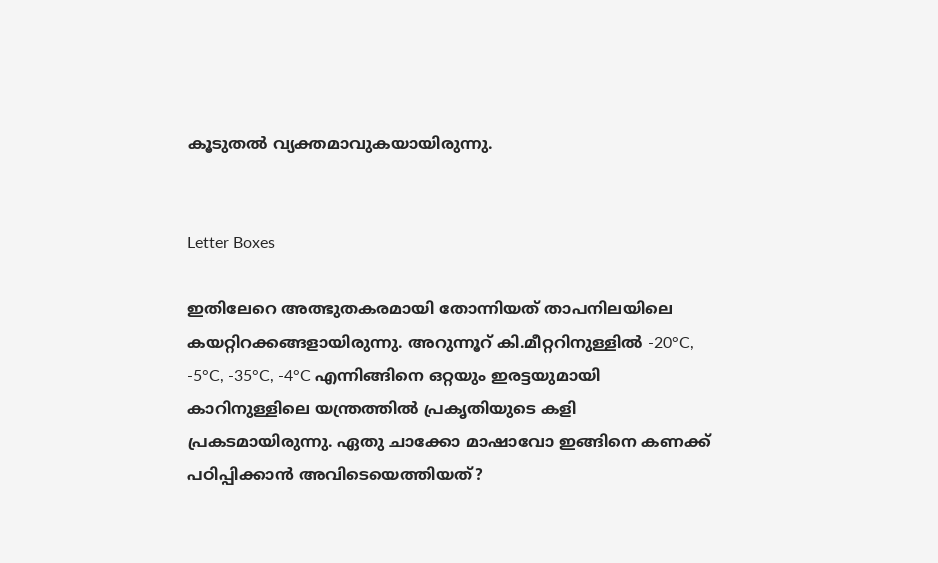കൂടുതല്‍ വ്യക്തമാവുകയായിരുന്നു.


Letter Boxes

ഇതിലേറെ അത്ഭുതകരമായി തോന്നിയത് താപനിലയിലെ കയറ്റിറക്കങ്ങളായിരുന്നു. അറുന്നൂറ് കി.മീറ്ററിനുള്ളില്‍ -20°C, -5°C, -35°C, -4°C എന്നിങ്ങിനെ ഒറ്റയും ഇരട്ടയുമായി കാറിനുള്ളിലെ യന്ത്രത്തില്‍ പ്രകൃതിയുടെ കളി പ്രകടമായിരുന്നു. ഏതു ചാക്കോ മാഷാവോ ഇങ്ങിനെ കണക്ക് പഠിപ്പിക്കാന്‍ അവിടെയെത്തിയത്?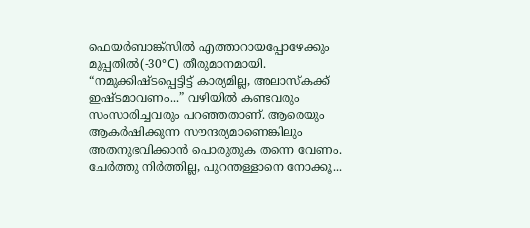ഫെയര്‍ബാങ്ക്സില്‍ എത്താറായപ്പോഴേക്കും മുപ്പതില്‍(-30°C) തീരുമാനമായി. “നമുക്കിഷ്ടപ്പെട്ടിട്ട് കാര്യമില്ല, അലാസ്കക്ക് ഇഷ്ടമാവണം...” വഴിയില്‍ കണ്ടവരും സംസാരിച്ചവരും പറഞ്ഞതാണ്. ആരെയും ആകര്‍ഷിക്കുന്ന സൗന്ദര്യമാണെങ്കിലും അതനുഭവിക്കാന്‍ പൊരുതുക തന്നെ വേണം. ചേര്‍ത്തു നിര്‍ത്തില്ല, പുറന്തള്ളാനെ നോക്കൂ...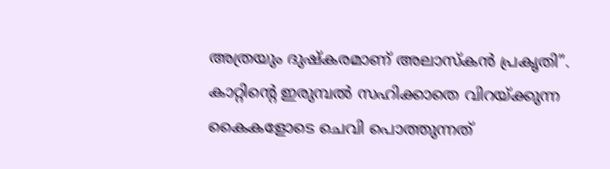അത്രയും ദുഷ്കരമാണ് അലാസ്കന്‍ പ്രകൃതി”. കാറ്റിന്‍റെ ഇരുമ്പല്‍ സഹിക്കാതെ വിറയ്ക്കുന്ന കൈകളോടെ ചെവി പൊത്തുന്നത്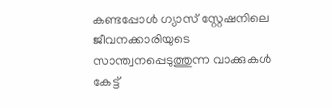കണ്ടപ്പോള്‍ ഗ്യാസ് സ്റ്റേഷനിലെ ജീവനക്കാരിയുടെ സാന്ത്വനപ്പെടുത്തുന്ന വാക്കുകള്‍ കേട്ട്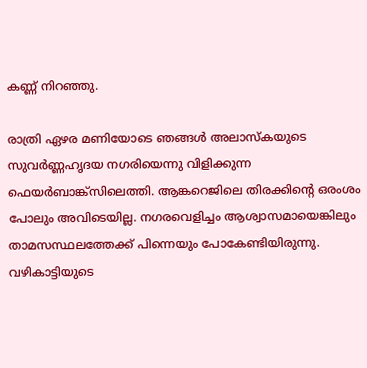കണ്ണ് നിറഞ്ഞു.

രാത്രി ഏഴര മണിയോടെ ഞങ്ങള്‍ അലാസ്കയുടെ സുവര്‍ണ്ണഹൃദയ നഗരിയെന്നു വിളിക്കുന്ന ഫെയര്‍ബാങ്ക്സിലെത്തി. ആങ്കറെജിലെ തിരക്കിന്‍റെ ഒരംശം പോലും അവിടെയില്ല. നഗരവെളിച്ചം ആശ്വാസമായെങ്കിലും താമസസ്ഥലത്തേക്ക് പിന്നെയും പോകേണ്ടിയിരുന്നു. വഴികാട്ടിയുടെ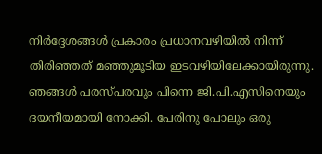നിര്‍ദ്ദേശങ്ങള്‍ പ്രകാരം പ്രധാനവഴിയില്‍ നിന്ന് തിരിഞ്ഞത് മഞ്ഞുമൂടിയ ഇടവഴിയിലേക്കായിരുന്നു. ഞങ്ങള്‍ പരസ്‌പരവും പിന്നെ ജി.പി.എസിനെയും ദയനീയമായി നോക്കി. പേരിനു പോലും ഒരു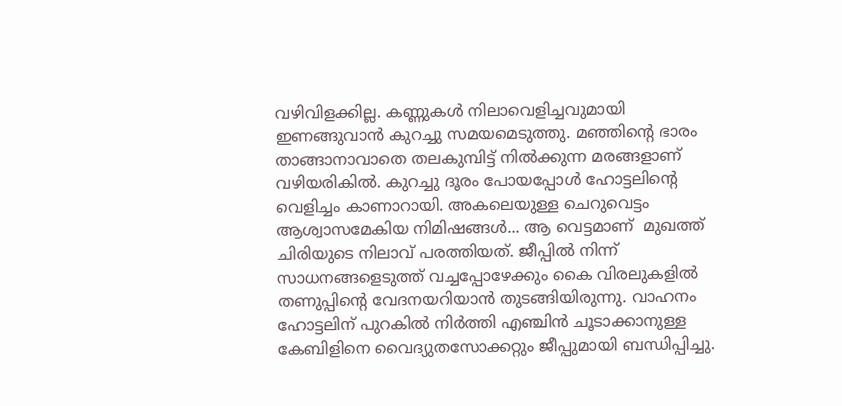വഴിവിളക്കില്ല. കണ്ണുകള്‍ നിലാവെളിച്ചവുമായി ഇണങ്ങുവാന്‍ കുറച്ചു സമയമെടുത്തു. മഞ്ഞിന്‍റെ ഭാരം താങ്ങാനാവാതെ തലകുമ്പിട്ട് നില്‍ക്കുന്ന മരങ്ങളാണ് വഴിയരികില്‍. കുറച്ചു ദൂരം പോയപ്പോള്‍ ഹോട്ടലിന്‍റെ വെളിച്ചം കാണാറായി. അകലെയുള്ള ചെറുവെട്ടം ആശ്വാസമേകിയ നിമിഷങ്ങള്‍... ആ വെട്ടമാണ്  മുഖത്ത് ചിരിയുടെ നിലാവ് പരത്തിയത്. ജീപ്പില്‍ നിന്ന് സാധനങ്ങളെടുത്ത് വച്ചപ്പോഴേക്കും കൈ വിരലുകളില്‍ തണുപ്പിന്‍റെ വേദനയറിയാന്‍ തുടങ്ങിയിരുന്നു. വാഹനം ഹോട്ടലിന് പുറകില്‍ നിര്‍ത്തി എഞ്ചിന്‍ ചൂടാക്കാനുള്ള കേബിളിനെ വൈദ്യുതസോക്കറ്റും ജീപ്പുമായി ബന്ധിപ്പിച്ചു.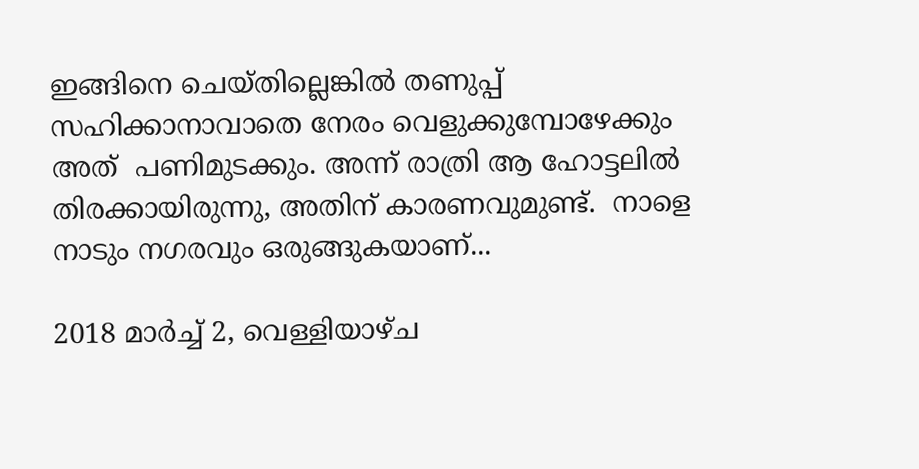ഇങ്ങിനെ ചെയ്തില്ലെങ്കില്‍ തണുപ്പ് സഹിക്കാനാവാതെ നേരം വെളുക്കുമ്പോഴേക്കും അത്  പണിമുടക്കും. അന്ന് രാത്രി ആ ഹോട്ടലില്‍ തിരക്കായിരുന്നു, അതിന് കാരണവുമുണ്ട്.  നാളെ നാടും നഗരവും ഒരുങ്ങുകയാണ്...

2018 മാർച്ച് 2, വെള്ളിയാഴ്‌ച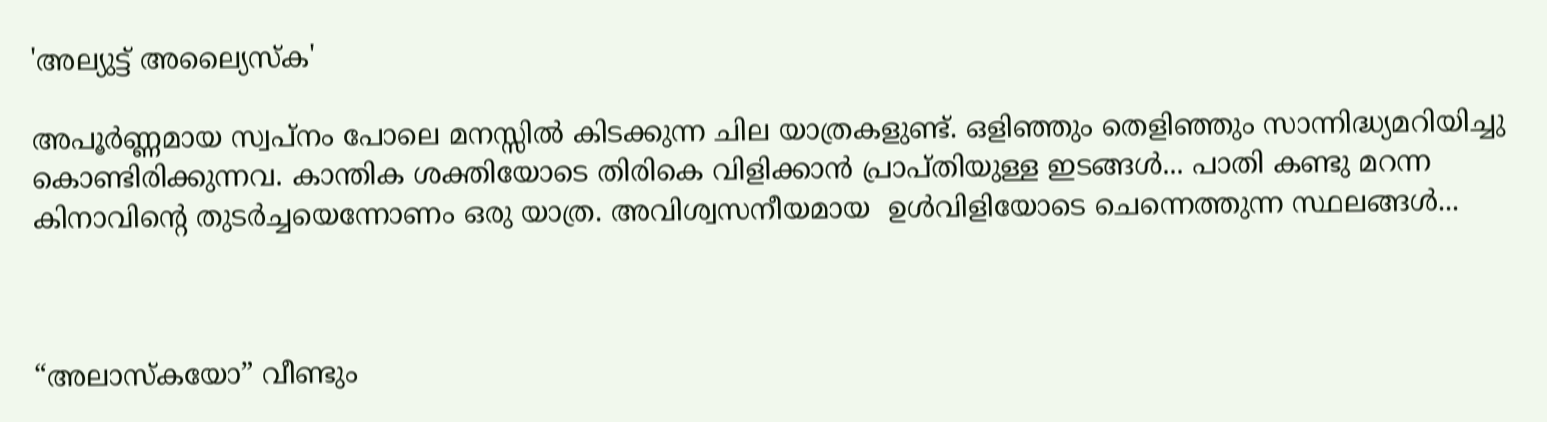'അല്യുട്ട് അല്യൈസ്ക'

അപൂര്‍ണ്ണമായ സ്വപ്നം പോലെ മനസ്സില്‍ കിടക്കുന്ന ചില യാത്രകളുണ്ട്‌. ഒളിഞ്ഞും തെളിഞ്ഞും സാന്നിദ്ധ്യമറിയിച്ചു കൊണ്ടിരിക്കുന്നവ. കാന്തിക ശക്തിയോടെ തിരികെ വിളിക്കാന്‍ പ്രാപ്തിയുള്ള ഇടങ്ങള്‍... പാതി കണ്ടു മറന്ന കിനാവിന്‍റെ തുടര്‍ച്ചയെന്നോണം ഒരു യാത്ര. അവിശ്വസനീയമായ  ഉള്‍വിളിയോടെ ചെന്നെത്തുന്ന സ്ഥലങ്ങള്‍...



“അലാസ്കയോ” വീണ്ടും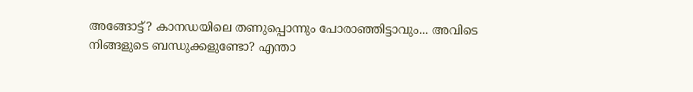അങ്ങോട്ട്‌? കാനഡയിലെ തണുപ്പൊന്നും പോരാഞ്ഞിട്ടാവും... അവിടെ നിങ്ങളുടെ ബന്ധുക്കളുണ്ടോ? എന്താ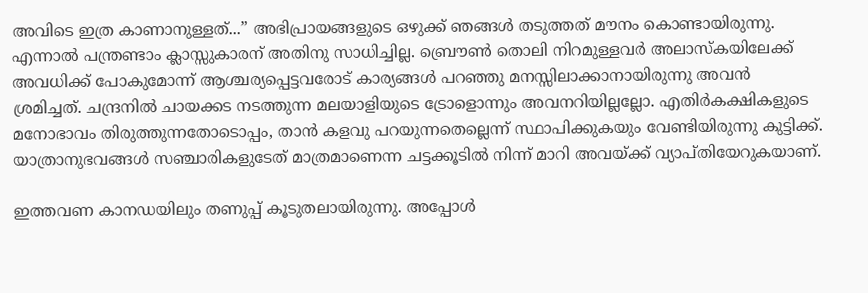അവിടെ ഇത്ര കാണാനുള്ളത്...” അഭിപ്രായങ്ങളുടെ ഒഴുക്ക് ഞങ്ങള്‍ തടുത്തത്‌ മൗനം കൊണ്ടായിരുന്നു. എന്നാല്‍ പന്ത്രണ്ടാം ക്ലാസ്സുകാരന് അതിനു സാധിച്ചില്ല. ബ്രൌണ്‍ തൊലി നിറമുള്ളവര്‍ അലാസ്കയിലേക്ക് അവധിക്ക് പോകുമോന്ന് ആശ്ചര്യപ്പെട്ടവരോട് കാര്യങ്ങള്‍ പറഞ്ഞു മനസ്സിലാക്കാനായിരുന്നു അവന്‍ ശ്രമിച്ചത്. ചന്ദ്രനില്‍ ചായക്കട നടത്തുന്ന മലയാളിയുടെ ട്രോളൊന്നും അവനറിയില്ലല്ലോ. എതിര്‍കക്ഷികളുടെ മനോഭാവം തിരുത്തുന്നതോടൊപ്പം, താന്‍ കളവു പറയുന്നതെല്ലെന്ന് സ്ഥാപിക്കുകയും വേണ്ടിയിരുന്നു കുട്ടിക്ക്. യാത്രാനുഭവങ്ങള്‍ സഞ്ചാരികളുടേത് മാത്രമാണെന്ന ചട്ടക്കൂടില്‍ നിന്ന് മാറി അവയ്ക്ക് വ്യാപ്തിയേറുകയാണ്.

ഇത്തവണ കാനഡയിലും തണുപ്പ് കൂടുതലായിരുന്നു. അപ്പോള്‍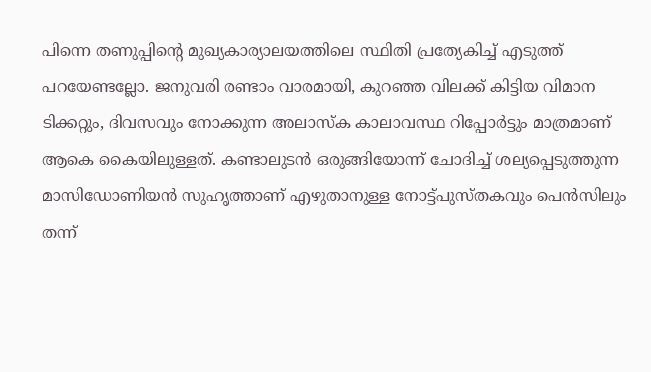പിന്നെ തണുപ്പിന്‍റെ മുഖ്യകാര്യാലയത്തിലെ സ്ഥിതി പ്രത്യേകിച്ച് എടുത്ത് പറയേണ്ടല്ലോ. ജനുവരി രണ്ടാം വാരമായി, കുറഞ്ഞ വിലക്ക് കിട്ടിയ വിമാന ടിക്കറ്റും, ദിവസവും നോക്കുന്ന അലാസ്ക കാലാവസ്ഥ റിപ്പോര്‍ട്ടും മാത്രമാണ് ആകെ കൈയിലുള്ളത്. കണ്ടാലുടന്‍ ഒരുങ്ങിയോന്ന് ചോദിച്ച് ശല്യപ്പെടുത്തുന്ന മാസിഡോണിയന്‍ സുഹൃത്താണ് എഴുതാനുള്ള നോട്ട്പുസ്തകവും പെന്‍സിലും തന്ന്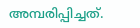അമ്പരിപ്പിച്ചത്.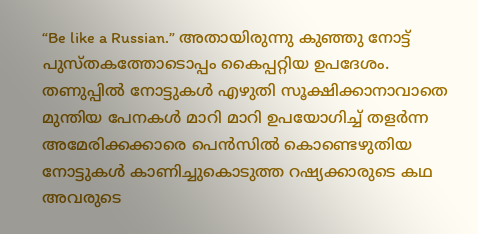“Be like a Russian.” അതായിരുന്നു കുഞ്ഞു നോട്ട് പുസ്തകത്തോടൊപ്പം കൈപ്പറ്റിയ ഉപദേശം. തണുപ്പില്‍ നോട്ടുകള്‍ എഴുതി സൂക്ഷിക്കാനാവാതെ മുന്തിയ പേനകള്‍ മാറി മാറി ഉപയോഗിച്ച് തളര്‍ന്ന അമേരിക്കക്കാരെ പെന്‍സില്‍ കൊണ്ടെഴുതിയ നോട്ടുകള്‍ കാണിച്ചുകൊടുത്ത റഷ്യക്കാരുടെ കഥ അവരുടെ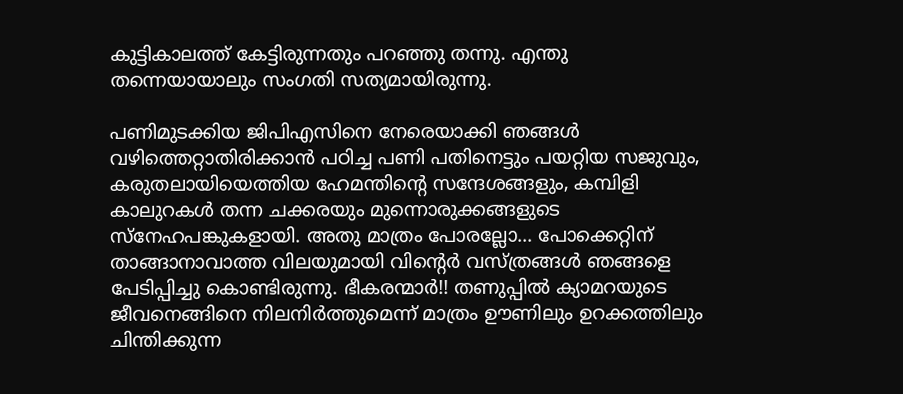കുട്ടികാലത്ത് കേട്ടിരുന്നതും പറഞ്ഞു തന്നു. എന്തു തന്നെയായാലും സംഗതി സത്യമായിരുന്നു.

പണിമുടക്കിയ ജിപിഎസിനെ നേരെയാക്കി ഞങ്ങള്‍ വഴിത്തെറ്റാതിരിക്കാന്‍ പഠിച്ച പണി പതിനെട്ടും പയറ്റിയ സജുവും, കരുതലായിയെത്തിയ ഹേമന്തിന്‍റെ സന്ദേശങ്ങളും, കമ്പിളി കാലുറകള്‍ തന്ന ചക്കരയും മുന്നൊരുക്കങ്ങളുടെ സ്നേഹപങ്കുകളായി. അതു മാത്രം പോരല്ലോ... പോക്കെറ്റിന് താങ്ങാനാവാത്ത വിലയുമായി വിന്‍റെര്‍ വസ്ത്രങ്ങള്‍ ഞങ്ങളെ പേടിപ്പിച്ചു കൊണ്ടിരുന്നു. ഭീകരന്മാര്‍!! തണുപ്പില്‍ ക്യാമറയുടെ ജീവനെങ്ങിനെ നിലനിര്‍ത്തുമെന്ന് മാത്രം ഊണിലും ഉറക്കത്തിലും ചിന്തിക്കുന്ന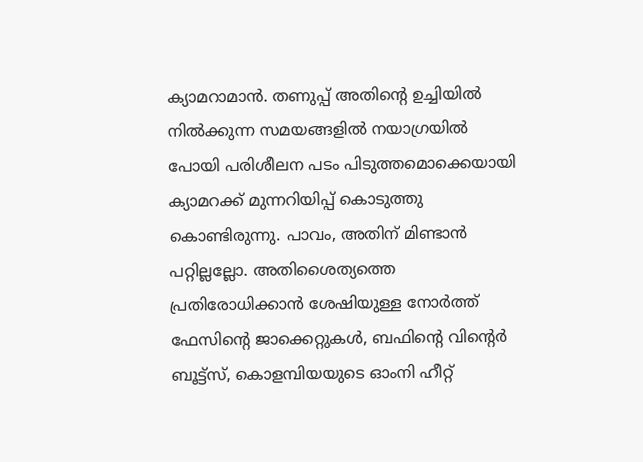ക്യാമറാമാന്‍. തണുപ്പ് അതിന്‍റെ ഉച്ചിയില്‍ നില്‍ക്കുന്ന സമയങ്ങളില്‍ നയാഗ്രയില്‍ പോയി പരിശീലന പടം പിടുത്തമൊക്കെയായി ക്യാമറക്ക്‌ മുന്നറിയിപ്പ് കൊടുത്തു കൊണ്ടിരുന്നു. പാവം, അതിന് മിണ്ടാന്‍ പറ്റില്ലല്ലോ. അതിശൈത്യത്തെ പ്രതിരോധിക്കാന്‍ ശേഷിയുള്ള നോര്‍ത്ത് ഫേസിന്‍റെ ജാക്കെറ്റുകള്‍, ബഫിന്‍റെ വിന്‍റെര്‍ ബൂട്ട്സ്, കൊളമ്പിയയുടെ ഓംനി ഹീറ്റ്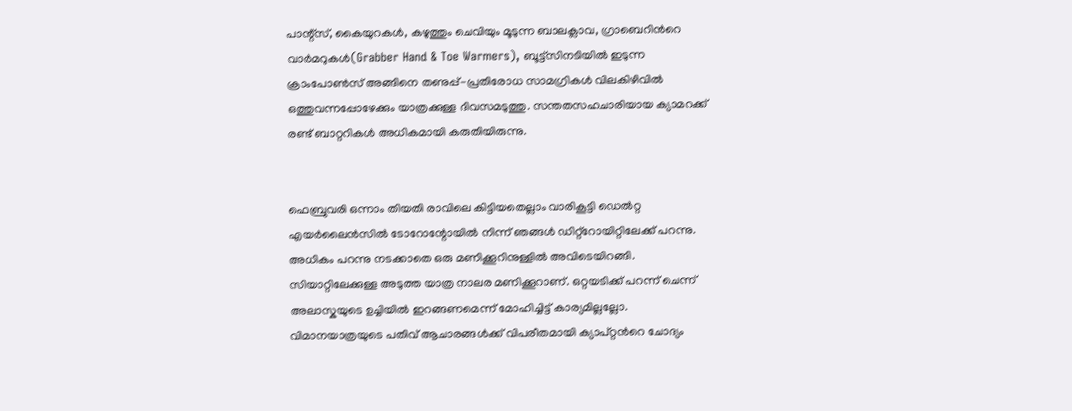പാന്റ്സ്, കൈയുറകള്‍, കഴുത്തും ചെവിയും മൂടുന്ന ബാലക്ലാവ, ഗ്രാബെറിന്‍റെ വാര്‍മറുകള്‍(Grabber Hand & Toe Warmers), ബൂട്ട്സിനടിയില്‍ ഇടുന്ന ക്രാംപോണ്‍സ് അങ്ങിനെ തണുപ്പ്-പ്രതിരോധ സാമഗ്രികള്‍ വിലകിഴിവില്‍ ഒത്തുവന്നപ്പോഴേക്കും യാത്രക്കുള്ള ദിവസമടുത്തു. സന്തതസഹചാരിയായ ക്യാമറക്ക്‌ രണ്ട് ബാറ്ററികള്‍ അധികമായി കരുതിയിരുന്നു.


ഫെബ്രുവരി ഒന്നാം തിയതി രാവിലെ കിട്ടിയതെല്ലാം വാരികൂട്ടി ഡെല്‍റ്റ എയര്‍ലൈന്‍സില്‍ ടോറോന്റോയില്‍ നിന്ന് ഞങ്ങള്‍ ഡിറ്റ്റോയിറ്റിലേക്ക് പറന്നു. അധികം പറന്നു നടക്കാതെ ഒരു മണിക്കൂറിനുള്ളില്‍ അവിടെയിറങ്ങി. സിയാറ്റിലേക്കുള്ള അടുത്ത യാത്ര നാലര മണിക്കൂറാണ്. ഒറ്റയടിക്ക് പറന്ന് ചെന്ന്  അലാസ്കയുടെ ഉച്ചിയില്‍ ഇറങ്ങണമെന്ന് മോഹിച്ചിട്ട് കാര്യമില്ലല്ലോ. വിമാനയാത്രയുടെ പതിവ് ആചാരങ്ങള്‍ക്ക് വിപരീതമായി ക്യാപ്റ്റന്‍റെ ചോദ്യം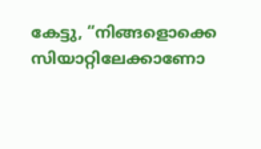കേട്ടു, “നിങ്ങളൊക്കെ സിയാറ്റിലേക്കാണോ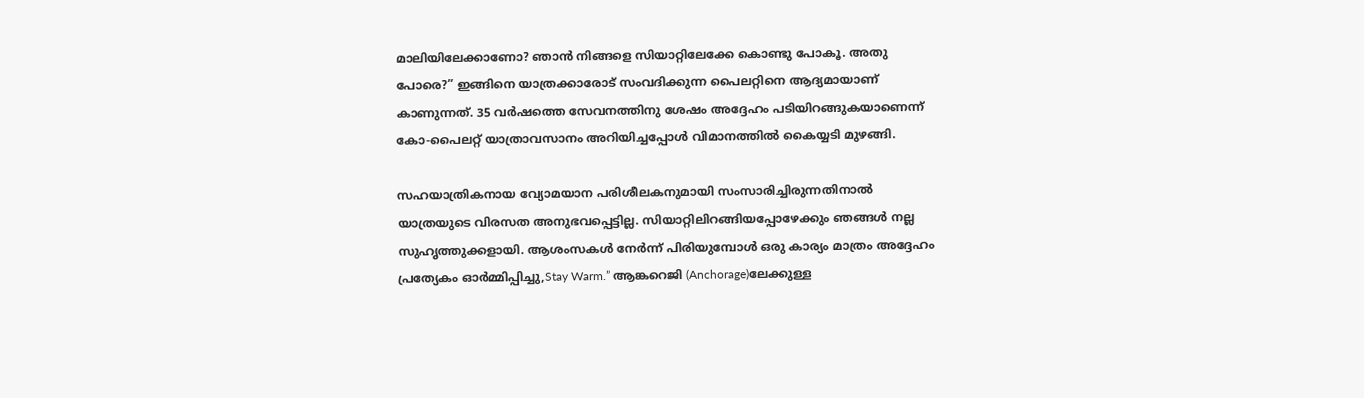മാലിയിലേക്കാണോ? ഞാന്‍ നിങ്ങളെ സിയാറ്റിലേക്കേ കൊണ്ടു പോകൂ. അതു പോരെ?” ഇങ്ങിനെ യാത്രക്കാരോട് സംവദിക്കുന്ന പൈലറ്റിനെ ആദ്യമായാണ് കാണുന്നത്. 35 വര്‍ഷത്തെ സേവനത്തിനു ശേഷം അദ്ദേഹം പടിയിറങ്ങുകയാണെന്ന് കോ-പൈലറ്റ് യാത്രാവസാനം അറിയിച്ചപ്പോള്‍ വിമാനത്തില്‍ കൈയ്യടി മുഴങ്ങി.

സഹയാത്രികനായ വ്യോമയാന പരിശീലകനുമായി സംസാരിച്ചിരുന്നതിനാല്‍ യാത്രയുടെ വിരസത അനുഭവപ്പെട്ടില്ല. സിയാറ്റിലിറങ്ങിയപ്പോഴേക്കും ഞങ്ങള്‍ നല്ല സുഹൃത്തുക്കളായി. ആശംസകള്‍ നേര്‍ന്ന് പിരിയുമ്പോള്‍ ഒരു കാര്യം മാത്രം അദ്ദേഹം പ്രത്യേകം ഓര്‍മ്മിപ്പിച്ചു,Stay Warm.” ആങ്കറെജി (Anchorage)ലേക്കുള്ള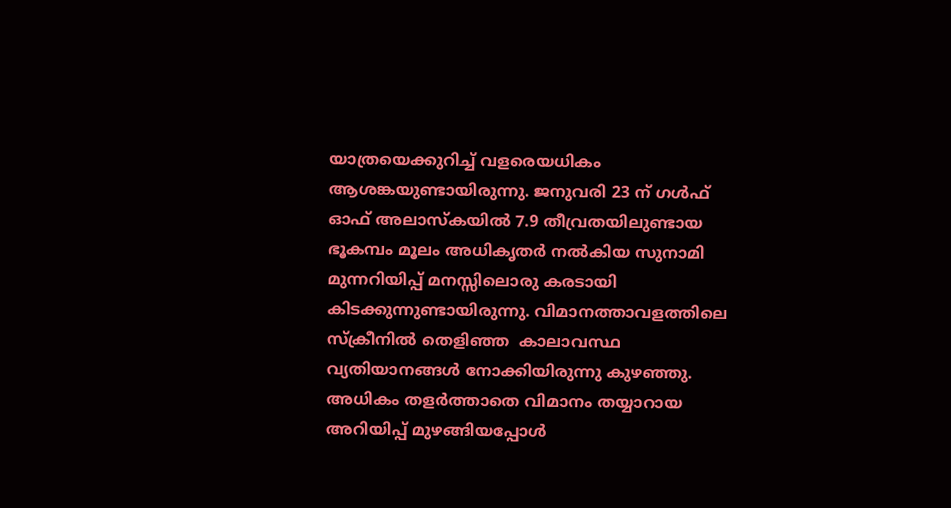യാത്രയെക്കുറിച്ച് വളരെയധികം ആശങ്കയുണ്ടായിരുന്നു. ജനുവരി 23 ന് ഗള്‍ഫ്‌ ഓഫ് അലാസ്കയില്‍ 7.9 തീവ്രതയിലുണ്ടായ ഭൂകമ്പം മൂലം അധികൃതര്‍ നല്‍കിയ സുനാമി മുന്നറിയിപ്പ് മനസ്സിലൊരു കരടായി കിടക്കുന്നുണ്ടായിരുന്നു. വിമാനത്താവളത്തിലെ സ്ക്രീനില്‍ തെളിഞ്ഞ  കാലാവസ്ഥ വ്യതിയാനങ്ങള്‍ നോക്കിയിരുന്നു കുഴഞ്ഞു. അധികം തളര്‍ത്താതെ വിമാനം തയ്യാറായ അറിയിപ്പ് മുഴങ്ങിയപ്പോള്‍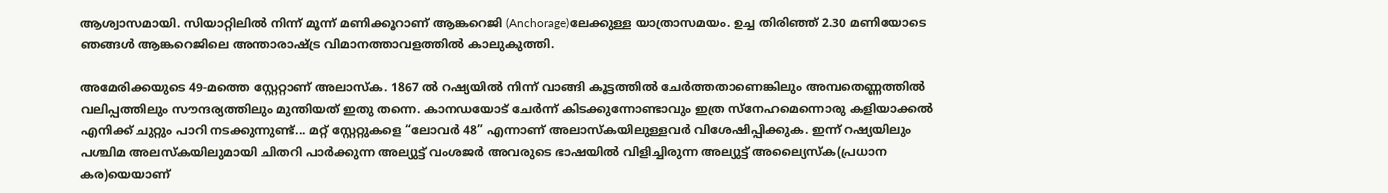ആശ്വാസമായി. സിയാറ്റിലില്‍ നിന്ന് മൂന്ന് മണിക്കൂറാണ് ആങ്കറെജി (Anchorage)ലേക്കുള്ള യാത്രാസമയം. ഉച്ച തിരിഞ്ഞ് 2.30 മണിയോടെ ഞങ്ങള്‍ ആങ്കറെജിലെ അന്താരാഷ്ട്ര വിമാനത്താവളത്തില്‍ കാലുകുത്തി.

അമേരിക്കയുടെ 49-മത്തെ സ്റ്റേറ്റാണ് അലാസ്ക. 1867 ല്‍ റഷ്യയില്‍ നിന്ന് വാങ്ങി കൂട്ടത്തില്‍ ചേര്‍ത്തതാണെങ്കിലും അമ്പതെണ്ണത്തില്‍ വലിപ്പത്തിലും സൗന്ദര്യത്തിലും മുന്തിയത് ഇതു തന്നെ. കാനഡയോട് ചേര്‍ന്ന് കിടക്കുന്നോണ്ടാവും ഇത്ര സ്നേഹമെന്നൊരു കളിയാക്കല്‍ എനിക്ക് ചുറ്റും പാറി നടക്കുന്നുണ്ട്... മറ്റ് സ്റ്റേറ്റുകളെ “ലോവര്‍ 48” എന്നാണ് അലാസ്കയിലുള്ളവര്‍ വിശേഷിപ്പിക്കുക. ഇന്ന് റഷ്യയിലും പശ്ചിമ അലസ്കയിലുമായി ചിതറി പാര്‍ക്കുന്ന അല്യുട്ട് വംശജര്‍ അവരുടെ ഭാഷയില്‍ വിളിച്ചിരുന്ന അല്യുട്ട് അല്യൈസ്ക(പ്രധാന കര)യെയാണ്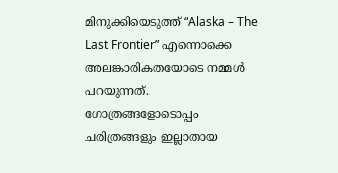മിനുക്കിയെടുത്ത് “Alaska – The Last Frontier” എന്നൊക്കെ അലങ്കാരികതയോടെ നമ്മള്‍ പറയുന്നത്. ഗോത്രങ്ങളോടൊപ്പം ചരിത്രങ്ങളും ഇല്ലാതായ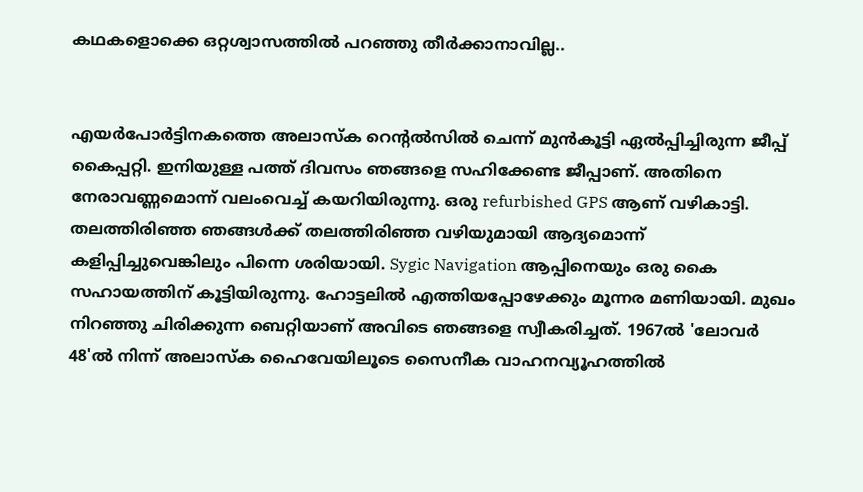കഥകളൊക്കെ ഒറ്റശ്വാസത്തില്‍ പറഞ്ഞു തീര്‍ക്കാനാവില്ല..


എയര്‍പോര്‍ട്ടിനകത്തെ അലാസ്ക റെന്റല്‍സില്‍ ചെന്ന് മുന്‍കൂട്ടി ഏല്‍പ്പിച്ചിരുന്ന ജീപ്പ് കൈപ്പറ്റി. ഇനിയുള്ള പത്ത് ദിവസം ഞങ്ങളെ സഹിക്കേണ്ട ജീപ്പാണ്. അതിനെ നേരാവണ്ണമൊന്ന് വലംവെച്ച്‌ കയറിയിരുന്നു. ഒരു refurbished GPS ആണ് വഴികാട്ടി. തലത്തിരിഞ്ഞ ഞങ്ങള്‍ക്ക് തലത്തിരിഞ്ഞ വഴിയുമായി ആദ്യമൊന്ന് കളിപ്പിച്ചുവെങ്കിലും പിന്നെ ശരിയായി. Sygic Navigation ആപ്പിനെയും ഒരു കൈ സഹായത്തിന് കൂട്ടിയിരുന്നു. ഹോട്ടലില്‍ എത്തിയപ്പോഴേക്കും മൂന്നര മണിയായി. മുഖം നിറഞ്ഞു ചിരിക്കുന്ന ബെറ്റിയാണ് അവിടെ ഞങ്ങളെ സ്വീകരിച്ചത്. 1967ല്‍ 'ലോവര്‍ 48'ല്‍ നിന്ന് അലാസ്ക ഹൈവേയിലൂടെ സൈനീക വാഹനവ്യൂഹത്തില്‍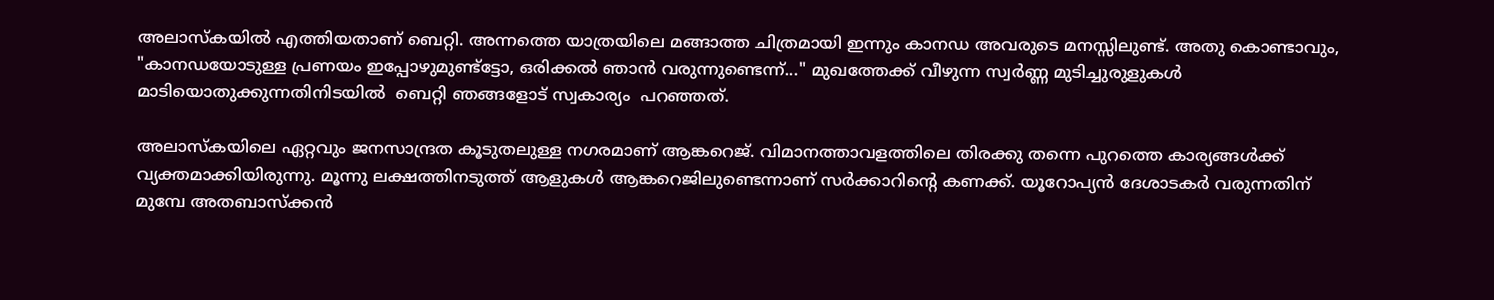അലാസ്കയില്‍ എത്തിയതാണ് ബെറ്റി. അന്നത്തെ യാത്രയിലെ മങ്ങാത്ത ചിത്രമായി ഇന്നും കാനഡ അവരുടെ മനസ്സിലുണ്ട്. അതു കൊണ്ടാവും, "കാനഡയോടുള്ള പ്രണയം ഇപ്പോഴുമുണ്ട്ട്ടോ, ഒരിക്കല്‍ ഞാന്‍ വരുന്നുണ്ടെന്ന്..." മുഖത്തേക്ക് വീഴുന്ന സ്വര്‍ണ്ണ മുടിച്ചുരുളുകള്‍ മാടിയൊതുക്കുന്നതിനിടയില്‍  ബെറ്റി ഞങ്ങളോട് സ്വകാര്യം  പറഞ്ഞത്.

അലാസ്കയിലെ ഏറ്റവും ജനസാന്ദ്രത കൂടുതലുള്ള നഗരമാണ് ആങ്കറെജ്. വിമാനത്താവളത്തിലെ തിരക്കു തന്നെ പുറത്തെ കാര്യങ്ങള്‍ക്ക് വ്യക്തമാക്കിയിരുന്നു. മൂന്നു ലക്ഷത്തിനടുത്ത് ആളുകള്‍ ആങ്കറെജിലുണ്ടെന്നാണ് സര്‍ക്കാറിന്‍റെ കണക്ക്. യൂറോപ്യന്‍ ദേശാടകര്‍ വരുന്നതിന് മുമ്പേ അതബാസ്ക്കന്‍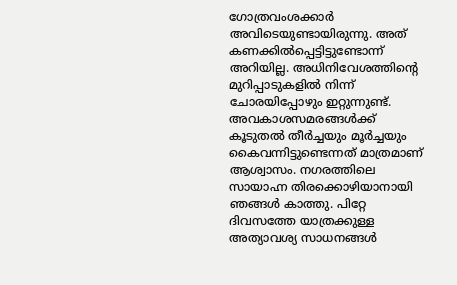ഗോത്രവംശക്കാര്‍ അവിടെയുണ്ടായിരുന്നു. അത് കണക്കില്‍പ്പെട്ടിട്ടുണ്ടോന്ന് അറിയില്ല. അധിനിവേശത്തിന്‍റെ മുറിപ്പാടുകളില്‍ നിന്ന് ചോരയിപ്പോഴും ഇറ്റുന്നുണ്ട്. അവകാശസമരങ്ങള്‍ക്ക് കൂടുതല്‍ തീര്‍ച്ചയും മൂര്‍ച്ചയും കൈവന്നിട്ടുണ്ടെന്നത് മാത്രമാണ് ആശ്വാസം. നഗരത്തിലെ സായാഹ്ന തിരക്കൊഴിയാനായി ഞങ്ങള്‍ കാത്തു. പിറ്റേ ദിവസത്തേ യാത്രക്കുള്ള അത്യാവശ്യ സാധനങ്ങള്‍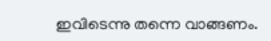ഇവിടെന്നു തന്നെ വാങ്ങണം.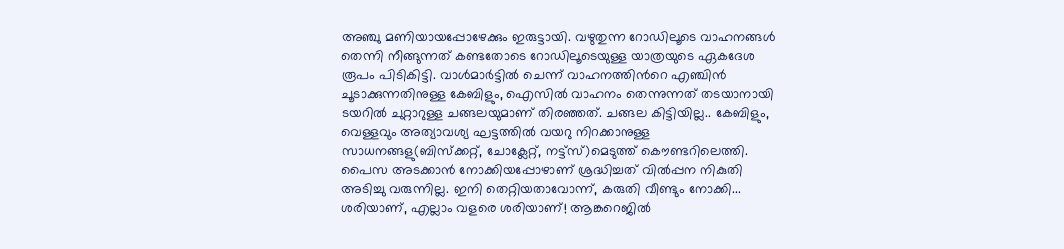അഞ്ചു മണിയായപ്പോഴേക്കും ഇരുട്ടായി. വഴുതുന്ന റോഡിലൂടെ വാഹനങ്ങള്‍ തെന്നി നീങ്ങുന്നത്‌ കണ്ടതോടെ റോഡിലൂടെയുള്ള യാത്രയുടെ ഏകദേശ രൂപം പിടികിട്ടി. വാള്‍മാര്‍ട്ടില്‍ ചെന്ന് വാഹനത്തിന്‍റെ എഞ്ചിന്‍ ചൂടാക്കുന്നതിനുള്ള കേബിളും, ഐസില്‍ വാഹനം തെന്നുന്നത് തടയാനായി ടയറില്‍ ചുറ്റാറുള്ള ചങ്ങലയുമാണ് തിരഞ്ഞത്. ചങ്ങല കിട്ടിയില്ല.. കേബിളും, വെള്ളവും അത്യാവശ്യ ഘട്ടത്തില്‍ വയറു നിറക്കാനുള്ള സാധനങ്ങളു(ബിസ്ക്കറ്റ്, ചോക്ലേറ്റ്, നട്ട്സ്)മെടുത്ത് കൌണ്ടറിലെത്തി. പൈസ അടക്കാന്‍ നോക്കിയപ്പോഴാണ് ശ്രദ്ധിച്ചത് വില്‍പ്പന നികുതി അടിച്ചു വരുന്നില്ല. ഇനി തെറ്റിയതാവോന്ന്, കരുതി വീണ്ടും നോക്കി... ശരിയാണ്, എല്ലാം വളരെ ശരിയാണ്! ആങ്കറെജില്‍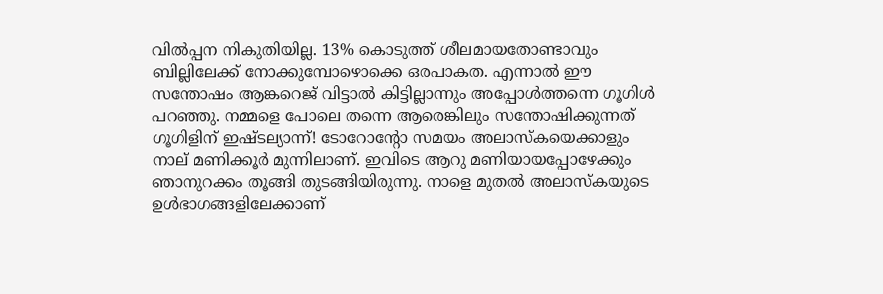വില്‍പ്പന നികുതിയില്ല. 13% കൊടുത്ത് ശീലമായതോണ്ടാവും ബില്ലിലേക്ക് നോക്കുമ്പോഴൊക്കെ ഒരപാകത. എന്നാല്‍ ഈ സന്തോഷം ആങ്കറെജ് വിട്ടാല്‍ കിട്ടില്ലാന്നും അപ്പോള്‍ത്തന്നെ ഗൂഗിള്‍ പറഞ്ഞു. നമ്മളെ പോലെ തന്നെ ആരെങ്കിലും സന്തോഷിക്കുന്നത് ഗൂഗിളിന് ഇഷ്ടല്യാന്ന്! ടോറോന്റോ സമയം അലാസ്കയെക്കാളും നാല് മണിക്കൂര്‍ മുന്നിലാണ്. ഇവിടെ ആറു മണിയായപ്പോഴേക്കും ഞാനുറക്കം തൂങ്ങി തുടങ്ങിയിരുന്നു. നാളെ മുതല്‍ അലാസ്കയുടെ ഉള്‍ഭാഗങ്ങളിലേക്കാണ്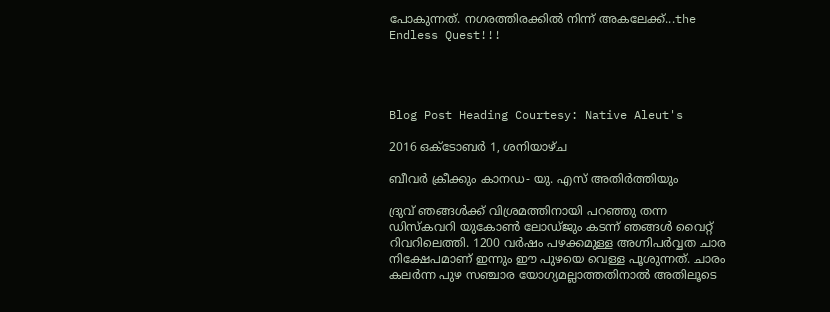പോകുന്നത്. നഗരത്തിരക്കില്‍ നിന്ന് അകലേക്ക്‌...the Endless Quest!!!




Blog Post Heading Courtesy: Native Aleut's

2016 ഒക്‌ടോബർ 1, ശനിയാഴ്‌ച

ബീവര്‍ ക്രീക്കും കാനഡ- യു. എസ് അതിര്‍ത്തിയും

ദ്രുവ് ഞങ്ങള്‍ക്ക് വിശ്രമത്തിനായി പറഞ്ഞു തന്ന ഡിസ്കവറി യുകോൺ ലോഡ്ജും കടന്ന് ഞങ്ങൾ വൈറ്റ് റിവറിലെത്തി. 1200 വര്‍ഷം പഴക്കമുള്ള അഗ്നിപര്‍വ്വത ചാര നിക്ഷേപമാണ് ഇന്നും ഈ പുഴയെ വെള്ള പൂശുന്നത്. ചാരം കലര്‍ന്ന പുഴ സഞ്ചാര യോഗ്യമല്ലാത്തതിനാല്‍ അതിലൂടെ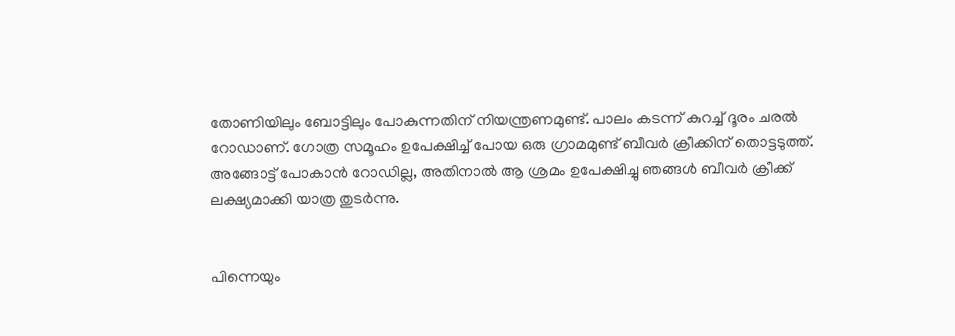തോണിയിലും ബോട്ടിലും പോകുന്നതിന് നിയന്ത്രണമുണ്ട്‌. പാലം കടന്ന് കുറച്ച് ദൂരം ചരല്‍ റോഡാണ്. ഗോത്ര സമൂഹം ഉപേക്ഷിച്ച് പോയ ഒരു ഗ്രാമമുണ്ട് ബീവര്‍ ക്രീക്കിന് തൊട്ടടുത്ത്. അങ്ങോട്ട്‌ പോകാൻ റോഡില്ല, അതിനാല്‍ ആ ശ്രമം ഉപേക്ഷിച്ചു ഞങ്ങള്‍ ബീവര്‍ ക്രീക്ക് ലക്ഷ്യമാക്കി യാത്ര തുടര്‍ന്നു.


പിന്നെയും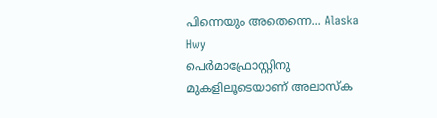പിന്നെയും അതെന്നെ... Alaska Hwy
പെര്‍മാഫ്രോസ്റ്റിനു മുകളിലൂടെയാണ്‌ അലാസ്ക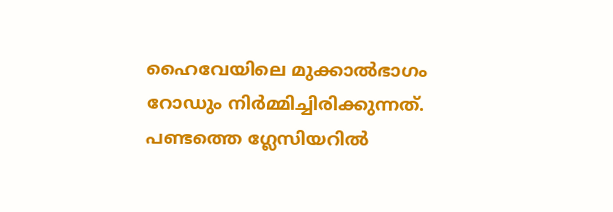ഹൈവേയിലെ മുക്കാല്‍ഭാഗം റോഡും നിര്‍മ്മിച്ചിരിക്കുന്നത്. പണ്ടത്തെ ഗ്ലേസിയറില്‍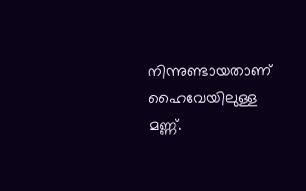നിന്നുണ്ടായതാണ് ഹൈവേയിലുള്ള മണ്ണ്.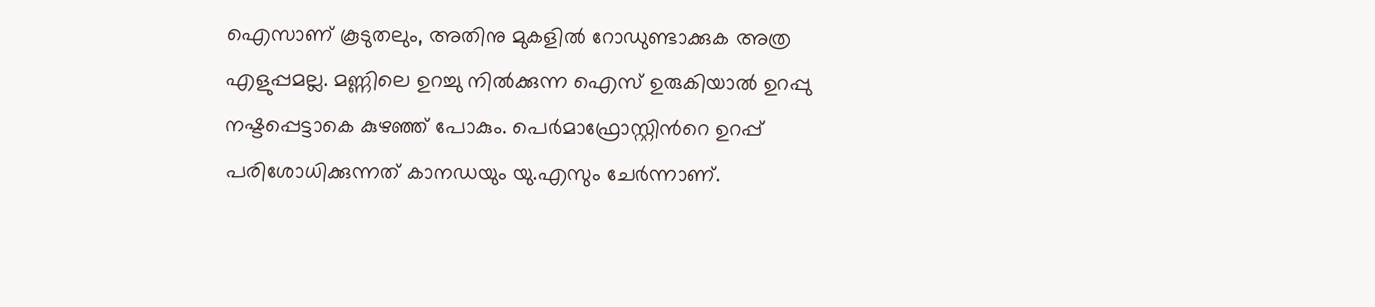ഐസാണ് കൂടുതലും, അതിനു മുകളിൽ റോഡുണ്ടാക്കുക അത്ര എളുപ്പമല്ല. മണ്ണിലെ ഉറച്ചു നില്‍ക്കുന്ന ഐസ് ഉരുകിയാല്‍ ഉറപ്പു നഷ്ടപ്പെട്ടാകെ കുഴഞ്ഞ് പോകും. പെര്‍മാഫ്രോസ്റ്റിന്‍റെ ഉറപ്പ് പരിശോധിക്കുന്നത് കാനഡയും യു.എസും ചേര്‍ന്നാണ്.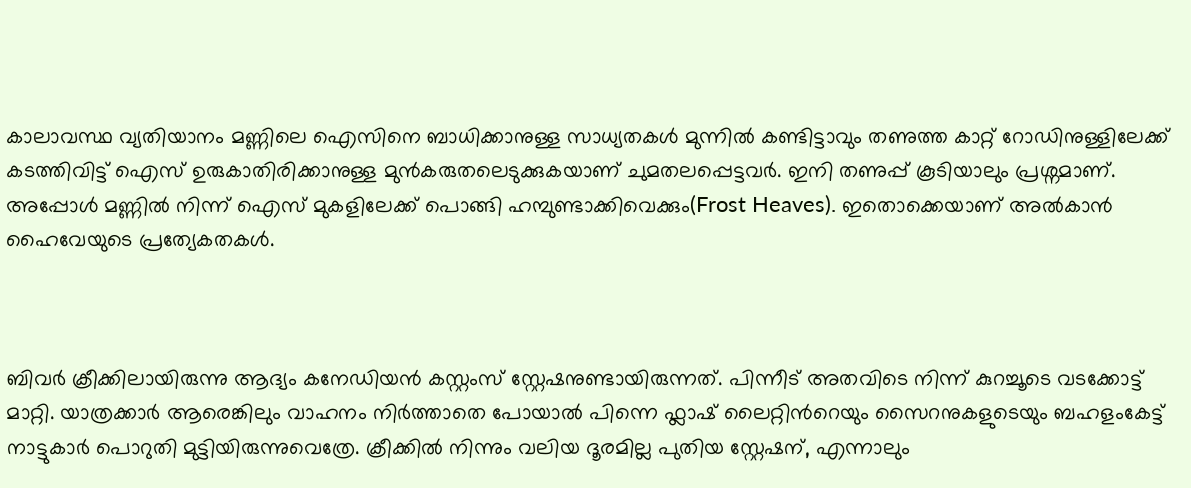കാലാവസ്ഥ വ്യതിയാനം മണ്ണിലെ ഐസിനെ ബാധിക്കാനുള്ള സാധ്യതകൾ മുന്നിൽ കണ്ടിട്ടാവും തണുത്ത കാറ്റ് റോഡിനുള്ളിലേക്ക് കടത്തിവിട്ട് ഐസ് ഉരുകാതിരിക്കാനുള്ള മുന്‍കരുതലെടുക്കുകയാണ് ചുമതലപ്പെട്ടവര്‍. ഇനി തണുപ്പ് കൂടിയാലും പ്രശ്നമാണ്. അപ്പോള്‍ മണ്ണിൽ നിന്ന് ഐസ് മുകളിലേക്ക് പൊങ്ങി ഹമ്പുണ്ടാക്കിവെക്കും(Frost Heaves). ഇതൊക്കെയാണ് അല്‍കാൻ ഹൈവേയുടെ പ്രത്യേകതകള്‍.



ബിവര്‍ ക്രീക്കിലായിരുന്നു ആദ്യം കനേഡിയന്‍ കസ്റ്റംസ് സ്റ്റേഷനുണ്ടായിരുന്നത്. പിന്നീട് അതവിടെ നിന്ന് കുറച്ചൂടെ വടക്കോട്ട്‌ മാറ്റി. യാത്രക്കാര്‍ ആരെങ്കിലും വാഹനം നിര്‍ത്താതെ പോയാൽ പിന്നെ ഫ്ലാഷ് ലൈറ്റിന്‍റെയും സൈറനുകളുടെയും ബഹളംകേട്ട് നാട്ടുകാർ പൊറുതി മുട്ടിയിരുന്നുവെത്രേ. ക്രീക്കില്‍ നിന്നും വലിയ ദൂരമില്ല പുതിയ സ്റ്റേഷന്, എന്നാലും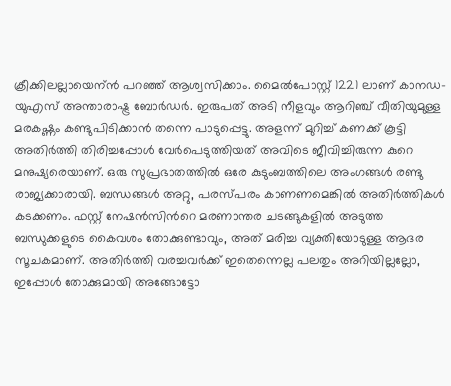ക്രീക്കിലല്ലായെന്ന്‍ പറഞ്ഞ് ആശ്വസിക്കാം. മൈല്‍പോസ്റ്റ്‌ 1221 ലാണ് കാനഡ-യുഎസ് അന്താരാഷ്ട്ര ബോര്‍ഡര്‍. ഇരുപത് അടി നീളവും ആറിഞ്ച് വീതിയുമുള്ള മരകഷ്ണം കണ്ടുപിടിക്കാൻ തന്നെ പാടുപ്പെട്ടു. അളന്ന് മുറിച്ച് കണക്ക് കൂട്ടി അതിര്‍ത്തി തിരിച്ചപ്പോൾ വേര്‍പെടുത്തിയത് അവിടെ ജീവിച്ചിരുന്ന കുറെ മനുഷ്യരെയാണ്. ഒരു സുപ്രഭാതത്തില്‍ ഒരേ കുടുംബത്തിലെ അംഗങ്ങള്‍ രണ്ടു രാജ്യക്കാരായി. ബന്ധങ്ങള്‍ അറ്റു, പരസ്പരം കാണണമെങ്കില്‍ അതിര്‍ത്തികൾ കടക്കണം. ഫസ്റ്റ് നേഷന്‍സിന്‍റെ മരണാന്തര ചടങ്ങുകളില്‍ അടുത്ത ബന്ധുക്കളുടെ കൈവശം തോക്കുണ്ടാവും, അത് മരിച്ച വ്യക്തിയോടുള്ള ആദര സൂചകമാണ്. അതിര്‍ത്തി വരച്ചവര്‍ക്ക് ഇതെന്നെല്ല പലതും അറിയില്ലല്ലോ, ഇപ്പോള്‍ തോക്കുമായി അങ്ങോട്ടോ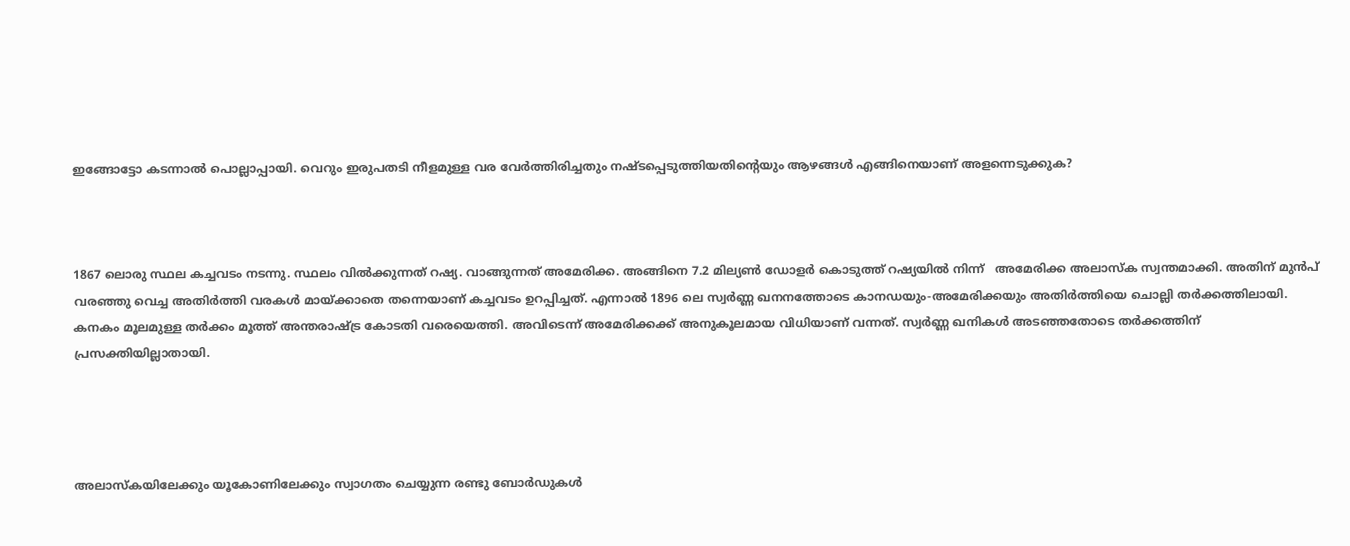ഇങ്ങോട്ടോ കടന്നാല്‍ പൊല്ലാപ്പായി. വെറും ഇരുപതടി നീളമുള്ള വര വേര്‍ത്തിരിച്ചതും നഷ്ടപ്പെടുത്തിയതിന്‍റെയും ആഴങ്ങൾ എങ്ങിനെയാണ് അളന്നെടുക്കുക?



1867 ലൊരു സ്ഥല കച്ചവടം നടന്നു. സ്ഥലം വില്‍ക്കുന്നത് റഷ്യ. വാങ്ങുന്നത് അമേരിക്ക. അങ്ങിനെ 7.2 മില്യണ്‍ ഡോളർ കൊടുത്ത് റഷ്യയിൽ നിന്ന്   അമേരിക്ക അലാസ്ക സ്വന്തമാക്കി. അതിന് മുന്‍പ് വരഞ്ഞു വെച്ച അതിര്‍ത്തി വരകൾ മായ്ക്കാതെ തന്നെയാണ് കച്ചവടം ഉറപ്പിച്ചത്. എന്നാല്‍ 1896 ലെ സ്വര്‍ണ്ണ ഖനനത്തോടെ കാനഡയും-അമേരിക്കയും അതിര്‍ത്തിയെ ചൊല്ലി തര്‍ക്കത്തിലായി. കനകം മൂലമുള്ള തര്‍ക്കം മൂത്ത് അന്തരാഷ്ട്ര കോടതി വരെയെത്തി. അവിടെന്ന് അമേരിക്കക്ക് അനുകൂലമായ വിധിയാണ് വന്നത്. സ്വര്‍ണ്ണ ഖനികൾ അടഞ്ഞതോടെ തര്‍ക്കത്തിന് പ്രസക്തിയില്ലാതായി.




അലാസ്കയിലേക്കും യൂകോണിലേക്കും സ്വാഗതം ചെയ്യുന്ന രണ്ടു ബോര്‍ഡുകൾ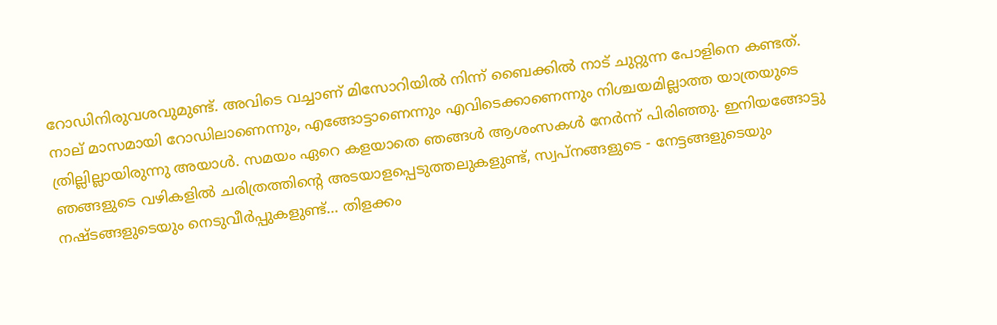റോഡിനിരുവശവുമുണ്ട്. അവിടെ വച്ചാണ് മിസോറിയില്‍ നിന്ന് ബൈക്കില്‍ നാട് ചുറ്റുന്ന പോളിനെ കണ്ടത്. നാല് മാസമായി റോഡിലാണെന്നും, എങ്ങോട്ടാണെന്നും എവിടെക്കാണെന്നും നിശ്ചയമില്ലാത്ത യാത്രയുടെ ത്രില്ലില്ലായിരുന്നു അയാള്‍. സമയം ഏറെ കളയാതെ ഞങ്ങൾ ആശംസകള്‍ നേര്‍ന്ന് പിരിഞ്ഞു. ഇനിയങ്ങോട്ടു ഞങ്ങളുടെ വഴികളിൽ ചരിത്രത്തിന്‍റെ അടയാളപ്പെടുത്തലുകളുണ്ട്, സ്വപ്നങ്ങളുടെ - നേട്ടങ്ങളുടെയും നഷ്ടങ്ങളുടെയും നെടുവീര്‍പ്പുകളുണ്ട്... തിളക്കം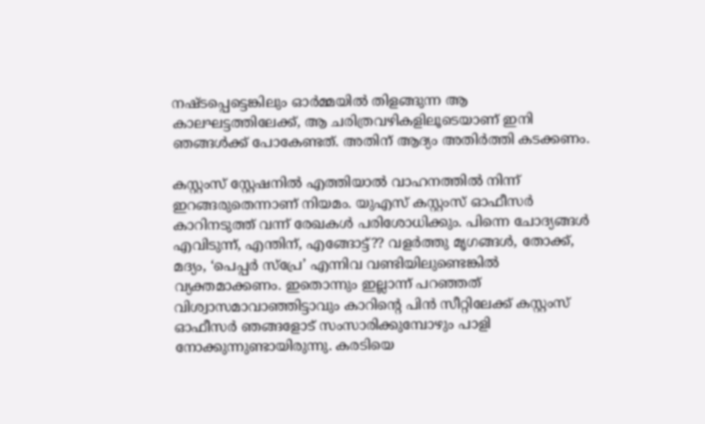നഷ്ടപ്പെട്ടെങ്കിലും ഓര്‍മ്മയിൽ തിളങ്ങുന്ന ആ കാലഘട്ടത്തിലേക്ക്, ആ ചരിത്രവഴികളിലൂടെയാണ്‌ ഇനി ഞങ്ങള്‍ക്ക് പോകേണ്ടത്. അതിന് ആദ്യം അതിര്‍ത്തി കടക്കണം.

കസ്റ്റംസ് സ്റ്റേഷനില്‍ എത്തിയാല്‍ വാഹനത്തില്‍ നിന്ന് ഇറങ്ങരുതെന്നാണ് നിയമം. യുഎസ് കസ്റ്റംസ് ഓഫീസർ കാറിനടുത്ത് വന്ന് രേഖകൾ പരിശോധിക്കും. പിന്നെ ചോദ്യങ്ങള്‍ എവിടുന്ന്, എന്തിന്, എങ്ങോട്ട്?? വളര്‍ത്തു മൃഗങ്ങൾ, തോക്ക്, മദ്യം, ‘പെപ്പര്‍ സ്പ്രേ’ എന്നിവ വണ്ടിയിലുണ്ടെങ്കിൽ വ്യക്തമാക്കണം. ഇതൊന്നും ഇല്ലാന്ന് പറഞ്ഞത് വിശ്വാസമാവാഞ്ഞിട്ടാവും കാറിന്‍റെ പിൻ സീറ്റിലേക്ക് കസ്റ്റംസ് ഓഫീസര്‍ ഞങ്ങളോട് സംസാരിക്കുമ്പോഴും പാളി നോക്കുന്നുണ്ടായിരുന്നു. കരടിയെ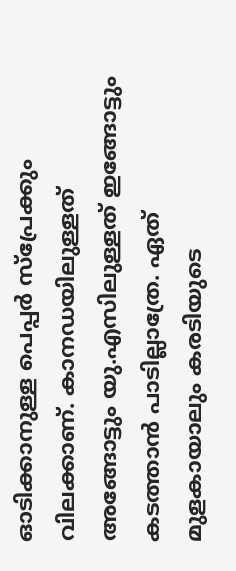ഓടിക്കാനുള്ള പെപ്പർ സ്പ്രേക്കും വിലക്കാണ്. കാനഡയിലുള്ളത് അങ്ങോട്ടും യു.എസിലുള്ളത് ഇങ്ങോട്ടും കടത്താന്‍ പാടില്ലാത്രേ. ഏത് മുളകായാലും കരടിയുടെ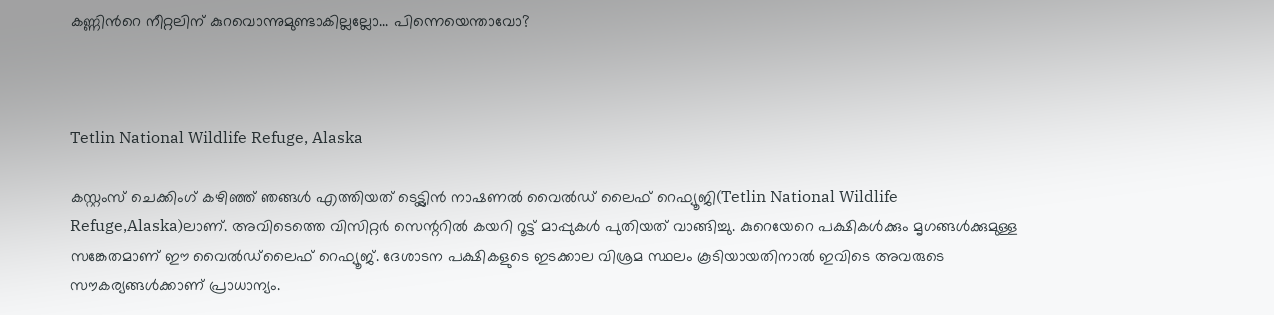കണ്ണിന്‍റെ നീറ്റലിന് കുറവൊന്നുമുണ്ടാകില്ലല്ലോ... പിന്നെയെന്താവോ?



Tetlin National Wildlife Refuge, Alaska

കസ്റ്റംസ് ചെക്കിംഗ് കഴിഞ്ഞ് ഞങ്ങള്‍ എത്തിയത് ടെട്ട്ലിന്‍ നാഷണൽ വൈല്‍ഡ്‌ ലൈഫ് റെഫ്യൂജി(Tetlin National Wildlife Refuge,Alaska)ലാണ്. അവിടെത്തെ വിസിറ്റര്‍ സെന്ററിൽ കയറി റൂട്ട് മാപ്പുകൾ പുതിയത് വാങ്ങിച്ചു. കുറെയേറെ പക്ഷികള്‍ക്കും മൃഗങ്ങള്‍ക്കുമുള്ള സങ്കേതമാണ് ഈ വൈല്‍ഡ്‌ലൈഫ് റെഫ്യൂജ്. ദേശാടന പക്ഷികളുടെ ഇടക്കാല വിശ്രമ സ്ഥലം കൂടിയായതിനാല്‍ ഇവിടെ അവരുടെ സൗകര്യങ്ങള്‍ക്കാണ് പ്രാധാന്യം.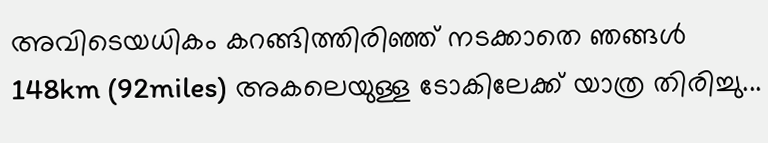അവിടെയധികം കറങ്ങിത്തിരിഞ്ഞ് നടക്കാതെ ഞങ്ങള്‍ 148km (92miles) അകലെയുള്ള ടോകിലേക്ക് യാത്ര തിരിച്ചു...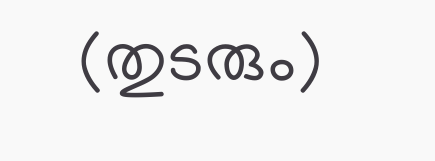(തുടരും)